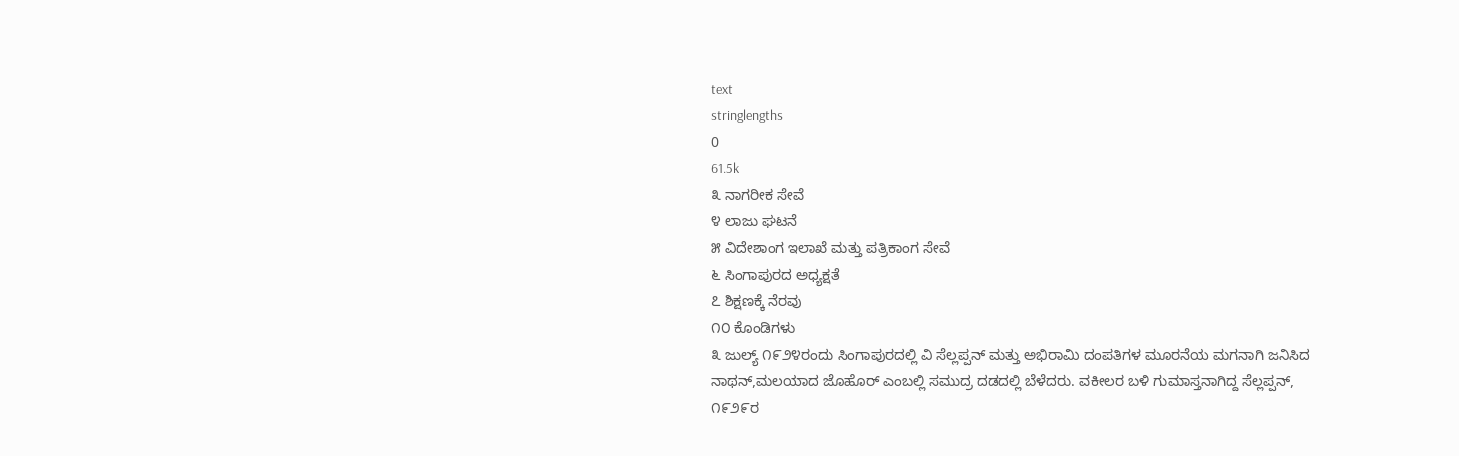text
stringlengths
0
61.5k
೩ ನಾಗರೀಕ ಸೇವೆ
೪ ಲಾಜು ಘಟನೆ
೫ ವಿದೇಶಾಂಗ ಇಲಾಖೆ ಮತ್ತು ಪತ್ರಿಕಾಂಗ ಸೇವೆ
೬ ಸಿಂಗಾಪುರದ ಅಧ್ಯಕ್ಷತೆ
೭ ಶಿಕ್ಷಣಕ್ಕೆ ನೆರವು
೧೦ ಕೊಂಡಿಗಳು
೩ ಜುಲ್ಯ್ ೧೯೨೪ರಂದು ಸಿಂಗಾಪುರದಲ್ಲಿ ವಿ ಸೆಲ್ಲಪ್ಪನ್ ಮತ್ತು ಅಭಿರಾಮಿ ದಂಪತಿಗಳ ಮೂರನೆಯ ಮಗನಾಗಿ ಜನಿಸಿದ ನಾಥನ್,ಮಲಯಾದ ಜೊಹೊರ್ ಎಂಬಲ್ಲಿ ಸಮುದ್ರ ದಡದಲ್ಲಿ ಬೆಳೆದರು. ವಕೀಲರ ಬಳಿ ಗುಮಾಸ್ತನಾಗಿದ್ದ ಸೆಲ್ಲಪ್ಪನ್, ೧೯೨೯ರ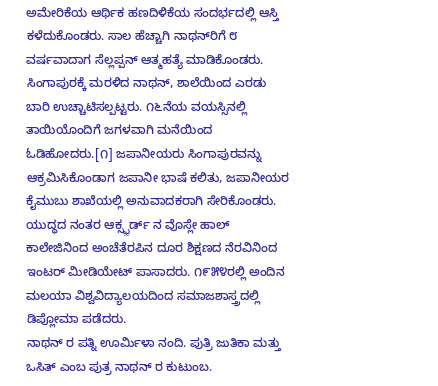ಅಮೇರಿಕೆಯ ಆರ್ಥಿಕ ಹಣದಿಳಿಕೆಯ ಸಂದರ್ಭದಲ್ಲಿ ಆಸ್ತಿ ಕಳೆದುಕೊಂಡರು. ಸಾಲ ಹೆಚ್ಚಾಗಿ ನಾಥನ್‍ರಿಗೆ ೮ ವರ್ಷವಾದಾಗ ಸೆಲ್ಲಪ್ಪನ್ ಆತ್ಮಹತ್ಯೆ ಮಾಡಿಕೊಂಡರು. ಸಿಂಗಾಪುರಕ್ಕೆ ಮರಳಿದ ನಾಥನ್, ಶಾಲೆಯಿಂದ ಎರಡು ಬಾರಿ ಉಚ್ಚಾಟಿಸಲ್ಪಟ್ಟರು. ೧೬ನೆಯ ವಯಸ್ಸಿನಲ್ಲಿ ತಾಯಿಯೊಂದಿಗೆ ಜಗಳವಾಗಿ ಮನೆಯಿಂದ ಓಡಿಹೋದರು.[೧] ಜಪಾನೀಯರು ಸಿಂಗಾಪುರವನ್ನು ಆಕ್ರಮಿಸಿಕೊಂಡಾಗ ಜಪಾನೀ ಭಾಷೆ ಕಲಿತು, ಜಪಾನೀಯರ ಕೈಮುಬು ಶಾಖೆಯಲ್ಲಿ ಅನುವಾದಕರಾಗಿ ಸೇರಿಕೊಂಡರು. ಯುದ್ಧದ ನಂತರ ಆಕ್ಸ್ಫ಼ರ್ಡ್ ನ ವೊಸ್ಲೇ ಹಾಲ್ ಕಾಲೇಜಿನಿಂದ ಅಂಚೆತೆರಪಿನ ದೂರ ಶಿಕ್ಷಣದ ನೆರವಿನಿಂದ ಇಂಟರ್ ಮೀಡಿಯೇಟ್ ಪಾಸಾದರು. ೧೯೫೪ರಲ್ಲಿ ಅಂದಿನ ಮಲಯಾ ವಿಶ್ವವಿದ್ಯಾಲಯದಿಂದ ಸಮಾಜಶಾಸ್ತ್ರದಲ್ಲಿ ಡಿಪ್ಲೋಮಾ ಪಡೆದರು.
ನಾಥನ್ ರ ಪತ್ನಿ ಊರ್ಮಿಳಾ ನಂದಿ. ಪುತ್ರಿ ಜುತಿಕಾ ಮತ್ತು ಒಸಿತ್ ಎಂಬ ಪುತ್ರ ನಾಥನ್ ರ ಕುಟುಂಬ.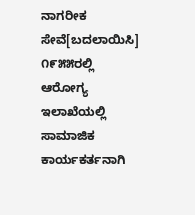ನಾಗರೀಕ ಸೇವೆ[ಬದಲಾಯಿಸಿ]
೧೯೫೫ರಲ್ಲಿ ಆರೋಗ್ಯ ಇಲಾಖೆಯಲ್ಲಿ ಸಾಮಾಜಿಕ ಕಾರ್ಯಕರ್ತನಾಗಿ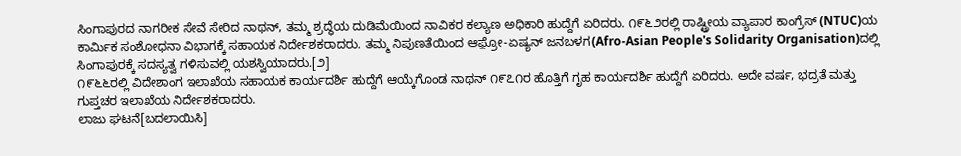ಸಿಂಗಾಪುರದ ನಾಗರೀಕ ಸೇವೆ ಸೇರಿದ ನಾಥನ್, ತಮ್ಮ ಶ್ರದ್ಧೆಯ ದುಡಿಮೆಯಿಂದ ನಾವಿಕರ ಕಲ್ಯಾಣ ಅಧಿಕಾರಿ ಹುದ್ದೆಗೆ ಏರಿದರು. ೧೯೬೨ರಲ್ಲಿ ರಾಷ್ಟ್ರೀಯ ವ್ಯಾಪಾರ ಕಾಂಗ್ರೆಸ್ (NTUC)ಯ ಕಾರ್ಮಿಕ ಸಂಶೋಧನಾ ವಿಭಾಗಕ್ಕೆ ಸಹಾಯಕ ನಿರ್ದೇಶಕರಾದರು. ತಮ್ಮ ನಿಪುಣತೆಯಿಂದ ಆಫ಼್ರೋ-ಏಷ್ಯನ್ ಜನಬಳಗ(Afro-Asian People's Solidarity Organisation)ದಲ್ಲಿ ಸಿಂಗಾಪುರಕ್ಕೆ ಸದಸ್ಯತ್ವ ಗಳಿಸುವಲ್ಲಿ ಯಶಸ್ವಿಯಾದರು.[೨]
೧೯೬೬ರಲ್ಲಿ ವಿದೇಶಾಂಗ ಇಲಾಖೆಯ ಸಹಾಯಕ ಕಾರ್ಯದರ್ಶಿ ಹುದ್ದೆಗೆ ಆಯ್ಕೆಗೊಂಡ ನಾಥನ್ ೧೯೭೧ರ ಹೊತ್ತಿಗೆ ಗೃಹ ಕಾರ್ಯದರ್ಶಿ ಹುದ್ದೆಗೆ ಏರಿದರು. ಅದೇ ವರ್ಷ, ಭದ್ರತೆ ಮತ್ತು ಗುಪ್ತಚರ ಇಲಾಖೆಯ ನಿರ್ದೇಶಕರಾದರು.
ಲಾಜು ಘಟನೆ[ಬದಲಾಯಿಸಿ]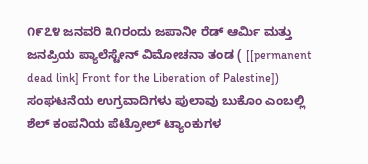೧೯೭೪ ಜನವರಿ ೩೧ರಂದು ಜಪಾನೀ ರೆಡ್ ಆರ್ಮಿ ಮತ್ತು ಜನಪ್ರಿಯ ಪ್ಯಾಲೆಸ್ಟೇನ್ ವಿಮೋಚನಾ ತಂಡ ( [[permanent dead link] Front for the Liberation of Palestine]) ಸಂಘಟನೆಯ ಉಗ್ರವಾದಿಗಳು ಪುಲಾವು ಬುಕೊಂ ಎಂಬಲ್ಲಿ ಶೆಲ್ ಕಂಪನಿಯ ಪೆಟ್ರೋಲ್ ಟ್ಯಾಂಕುಗಳ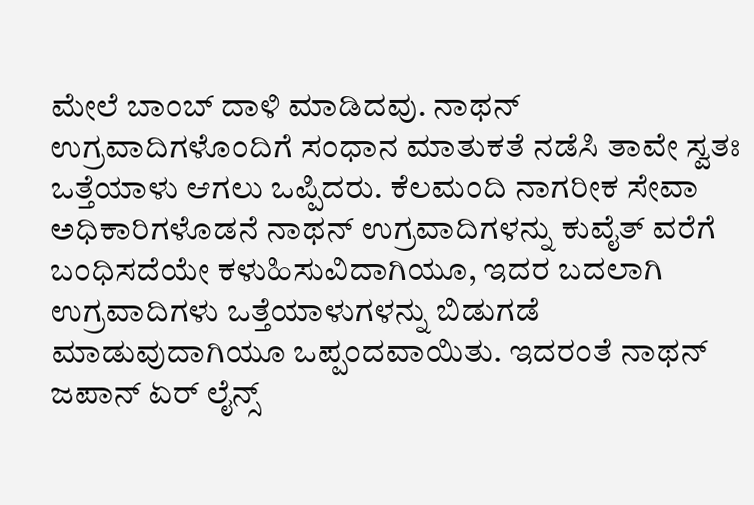ಮೇಲೆ ಬಾಂಬ್ ದಾಳಿ ಮಾಡಿದವು. ನಾಥನ್ ಉಗ್ರವಾದಿಗಳೊಂದಿಗೆ ಸಂಧಾನ ಮಾತುಕತೆ ನಡೆಸಿ ತಾವೇ ಸ್ವತಃ ಒತ್ತೆಯಾಳು ಆಗಲು ಒಪ್ಪಿದರು. ಕೆಲಮಂದಿ ನಾಗರೀಕ ಸೇವಾ ಅಧಿಕಾರಿಗಳೊಡನೆ ನಾಥನ್ ಉಗ್ರವಾದಿಗಳನ್ನು ಕುವೈತ್ ವರೆಗೆ ಬಂಧಿಸದೆಯೇ ಕಳುಹಿಸುವಿದಾಗಿಯೂ, ಇದರ ಬದಲಾಗಿ ಉಗ್ರವಾದಿಗಳು ಒತ್ತೆಯಾಳುಗಳನ್ನು ಬಿಡುಗಡೆ ಮಾಡುವುದಾಗಿಯೂ ಒಪ್ಪಂದವಾಯಿತು. ಇದರಂತೆ ನಾಥನ್ ಜಪಾನ್ ಏರ್ ಲೈನ್ಸ್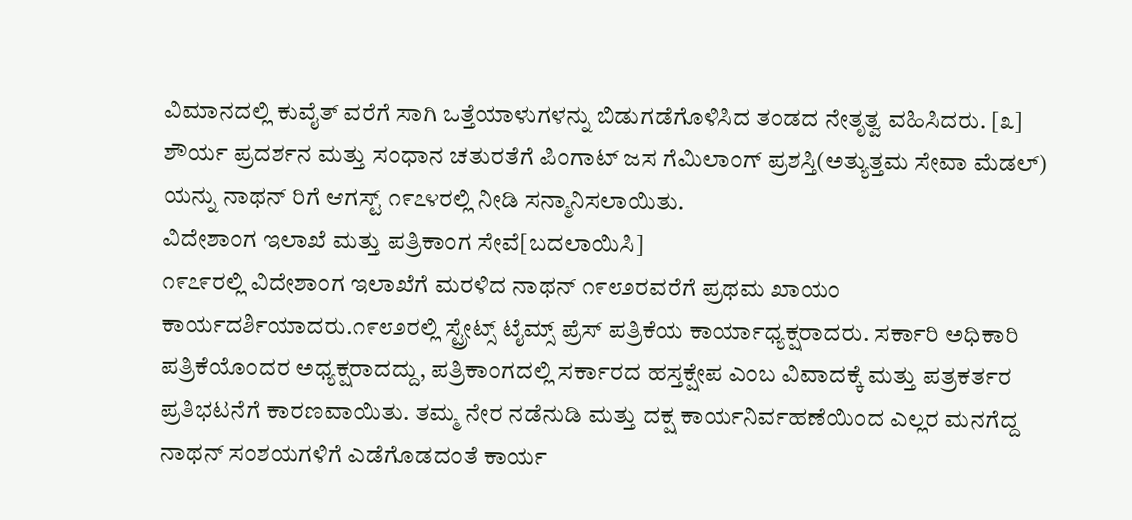ವಿಮಾನದಲ್ಲಿ ಕುವೈತ್ ವರೆಗೆ ಸಾಗಿ ಒತ್ತೆಯಾಳುಗಳನ್ನು ಬಿಡುಗಡೆಗೊಳಿಸಿದ ತಂಡದ ನೇತೃತ್ವ ವಹಿಸಿದರು. [೩] ಶೌರ್ಯ ಪ್ರದರ್ಶನ ಮತ್ತು ಸಂಧಾನ ಚತುರತೆಗೆ ಪಿಂಗಾಟ್ ಜಸ ಗೆಮಿಲಾಂಗ್ ಪ್ರಶಸ್ತಿ(ಅತ್ಯುತ್ತಮ ಸೇವಾ ಮೆಡಲ್) ಯನ್ನು ನಾಥನ್ ರಿಗೆ ಆಗಸ್ಟ್ ೧೯೭೪ರಲ್ಲಿ ನೀಡಿ ಸನ್ಮಾನಿಸಲಾಯಿತು.
ವಿದೇಶಾಂಗ ಇಲಾಖೆ ಮತ್ತು ಪತ್ರಿಕಾಂಗ ಸೇವೆ[ಬದಲಾಯಿಸಿ]
೧೯೭೯ರಲ್ಲಿ ವಿದೇಶಾಂಗ ಇಲಾಖೆಗೆ ಮರಳಿದ ನಾಥನ್ ೧೯೮೨ರವರೆಗೆ ಪ್ರಥಮ ಖಾಯಂ ಕಾರ್ಯದರ್ಶಿಯಾದರು.೧೯೮೨ರಲ್ಲಿ ಸ್ಟ್ರೇಟ್ಸ್ ಟೈಮ್ಸ್ ಪ್ರೆಸ್ ಪತ್ರಿಕೆಯ ಕಾರ್ಯಾಧ್ಯಕ್ಷರಾದರು. ಸರ್ಕಾರಿ ಅಧಿಕಾರಿ ಪತ್ರಿಕೆಯೊಂದರ ಅಧ್ಯಕ್ಷರಾದದ್ದು, ಪತ್ರಿಕಾಂಗದಲ್ಲಿ ಸರ್ಕಾರದ ಹಸ್ತಕ್ಷೇಪ ಎಂಬ ವಿವಾದಕ್ಕೆ ಮತ್ತು ಪತ್ರಕರ್ತರ ಪ್ರತಿಭಟನೆಗೆ ಕಾರಣವಾಯಿತು. ತಮ್ಮ ನೇರ ನಡೆನುಡಿ ಮತ್ತು ದಕ್ಷ ಕಾರ್ಯನಿರ್ವಹಣೆಯಿಂದ ಎಲ್ಲರ ಮನಗೆದ್ದ ನಾಥನ್ ಸಂಶಯಗಳಿಗೆ ಎಡೆಗೊಡದಂತೆ ಕಾರ್ಯ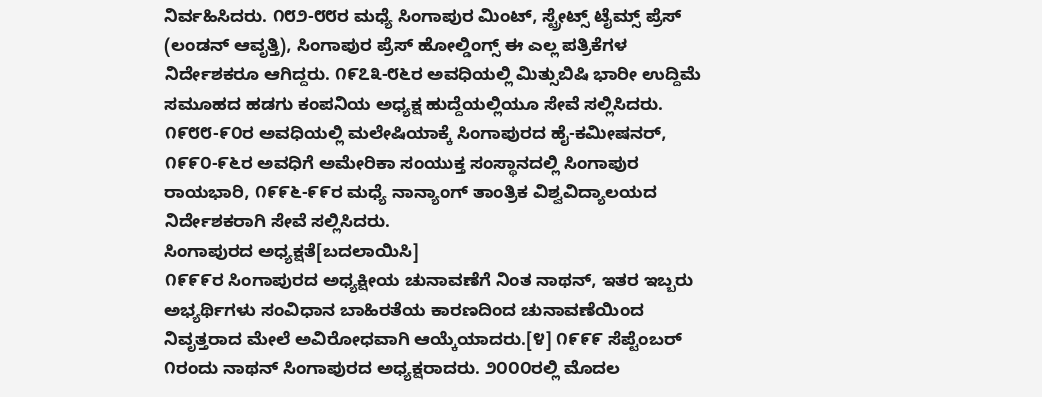ನಿರ್ವಹಿಸಿದರು. ೧೮೨-೮೮ರ ಮಧ್ಯೆ ಸಿಂಗಾಪುರ ಮಿಂಟ್, ಸ್ಟ್ರೇಟ್ಸ್ ಟೈಮ್ಸ್ ಪ್ರೆಸ್ (ಲಂಡನ್ ಆವೃತ್ತಿ), ಸಿಂಗಾಪುರ ಪ್ರೆಸ್ ಹೋಲ್ಡಿಂಗ್ಸ್ ಈ ಎಲ್ಲ ಪತ್ರಿಕೆಗಳ ನಿರ್ದೇಶಕರೂ ಆಗಿದ್ದರು. ೧೯೭೩-೮೬ರ ಅವಧಿಯಲ್ಲಿ ಮಿತ್ಸುಬಿಷಿ ಭಾರೀ ಉದ್ದಿಮೆ ಸಮೂಹದ ಹಡಗು ಕಂಪನಿಯ ಅಧ್ಯಕ್ಷ ಹುದ್ದೆಯಲ್ಲಿಯೂ ಸೇವೆ ಸಲ್ಲಿಸಿದರು.
೧೯೮೮-೯೦ರ ಅವಧಿಯಲ್ಲಿ ಮಲೇಷಿಯಾಕ್ಕೆ ಸಿಂಗಾಪುರದ ಹೈ-ಕಮೀಷನರ್, ೧೯೯೦-೯೬ರ ಅವಧಿಗೆ ಅಮೇರಿಕಾ ಸಂಯುಕ್ತ ಸಂಸ್ಥಾನದಲ್ಲಿ ಸಿಂಗಾಪುರ ರಾಯಭಾರಿ, ೧೯೯೬-೯೯ರ ಮಧ್ಯೆ ನಾನ್ಯಾಂಗ್ ತಾಂತ್ರಿಕ ವಿಶ್ವವಿದ್ಯಾಲಯದ ನಿರ್ದೇಶಕರಾಗಿ ಸೇವೆ ಸಲ್ಲಿಸಿದರು.
ಸಿಂಗಾಪುರದ ಅಧ್ಯಕ್ಷತೆ[ಬದಲಾಯಿಸಿ]
೧೯೯೯ರ ಸಿಂಗಾಪುರದ ಅಧ್ಯಕ್ಷೀಯ ಚುನಾವಣೆಗೆ ನಿಂತ ನಾಥನ್, ಇತರ ಇಬ್ಬರು ಅಭ್ಯರ್ಥಿಗಳು ಸಂವಿಧಾನ ಬಾಹಿರತೆಯ ಕಾರಣದಿಂದ ಚುನಾವಣೆಯಿಂದ ನಿವೃತ್ತರಾದ ಮೇಲೆ ಅವಿರೋಧವಾಗಿ ಆಯ್ಕೆಯಾದರು.[೪] ೧೯೯೯ ಸೆಪ್ಟೆಂಬರ್ ೧ರಂದು ನಾಥನ್ ಸಿಂಗಾಪುರದ ಅಧ್ಯಕ್ಷರಾದರು. ೨೦೦೦ರಲ್ಲಿ ಮೊದಲ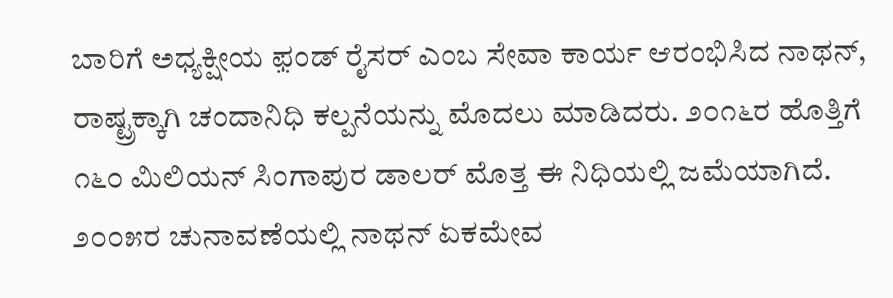ಬಾರಿಗೆ ಅಧ್ಯಕ್ಷೀಯ ಫ಼ಂಡ್ ರೈಸರ್ ಎಂಬ ಸೇವಾ ಕಾರ್ಯ ಆರಂಭಿಸಿದ ನಾಥನ್, ರಾಷ್ಟ್ರಕ್ಕಾಗಿ ಚಂದಾನಿಧಿ ಕಲ್ಪನೆಯನ್ನು ಮೊದಲು ಮಾಡಿದರು. ೨೦೧೬ರ ಹೊತ್ತಿಗೆ ೧೬೦ ಮಿಲಿಯನ್ ಸಿಂಗಾಪುರ ಡಾಲರ್ ಮೊತ್ತ ಈ ನಿಧಿಯಲ್ಲಿ ಜಮೆಯಾಗಿದೆ.
೨೦೦೫ರ ಚುನಾವಣೆಯಲ್ಲಿ ನಾಥನ್ ಏಕಮೇವ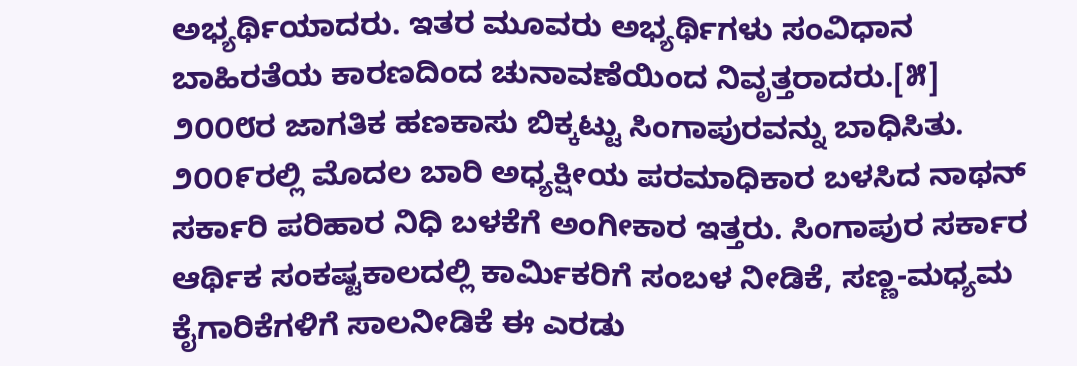ಅಭ್ಯರ್ಥಿಯಾದರು. ಇತರ ಮೂವರು ಅಭ್ಯರ್ಥಿಗಳು ಸಂವಿಧಾನ ಬಾಹಿರತೆಯ ಕಾರಣದಿಂದ ಚುನಾವಣೆಯಿಂದ ನಿವೃತ್ತರಾದರು.[೫] ೨೦೦೮ರ ಜಾಗತಿಕ ಹಣಕಾಸು ಬಿಕ್ಕಟ್ಟು ಸಿಂಗಾಪುರವನ್ನು ಬಾಧಿಸಿತು. ೨೦೦೯ರಲ್ಲಿ ಮೊದಲ ಬಾರಿ ಅಧ್ಯಕ್ಷೀಯ ಪರಮಾಧಿಕಾರ ಬಳಸಿದ ನಾಥನ್ ಸರ್ಕಾರಿ ಪರಿಹಾರ ನಿಧಿ ಬಳಕೆಗೆ ಅಂಗೀಕಾರ ಇತ್ತರು. ಸಿಂಗಾಪುರ ಸರ್ಕಾರ ಆರ್ಥಿಕ ಸಂಕಷ್ಟಕಾಲದಲ್ಲಿ ಕಾರ್ಮಿಕರಿಗೆ ಸಂಬಳ ನೀಡಿಕೆ, ಸಣ್ಣ-ಮಧ್ಯಮ ಕೈಗಾರಿಕೆಗಳಿಗೆ ಸಾಲನೀಡಿಕೆ ಈ ಎರಡು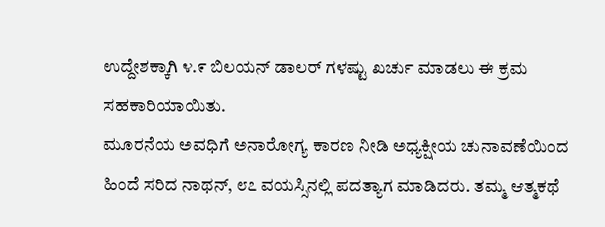ಉದ್ದೇಶಕ್ಕಾಗಿ ೪.೯ ಬಿಲಯನ್ ಡಾಲರ್ ಗಳಷ್ಟು ಖರ್ಚು ಮಾಡಲು ಈ ಕ್ರಮ ಸಹಕಾರಿಯಾಯಿತು.
ಮೂರನೆಯ ಅವಧಿಗೆ ಅನಾರೋಗ್ಯ ಕಾರಣ ನೀಡಿ ಅಧ್ಯಕ್ಷೀಯ ಚುನಾವಣೆಯಿಂದ ಹಿಂದೆ ಸರಿದ ನಾಥನ್, ೮೭ ವಯಸ್ಸಿನಲ್ಲಿ ಪದತ್ಯಾಗ ಮಾಡಿದರು. ತಮ್ಮ ಆತ್ಮಕಥೆ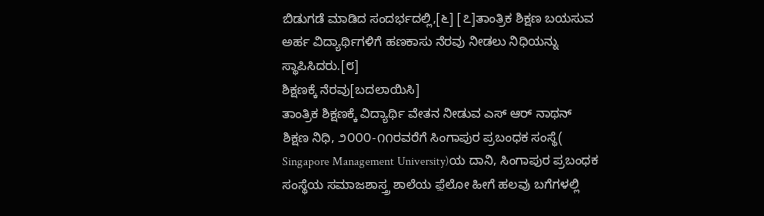ಬಿಡುಗಡೆ ಮಾಡಿದ ಸಂದರ್ಭದಲ್ಲಿ,[೬] [೭]ತಾಂತ್ರಿಕ ಶಿಕ್ಷಣ ಬಯಸುವ ಅರ್ಹ ವಿದ್ಯಾರ್ಥಿಗಳಿಗೆ ಹಣಕಾಸು ನೆರವು ನೀಡಲು ನಿಧಿಯನ್ನು ಸ್ಥಾಪಿಸಿದರು.[೮]
ಶಿಕ್ಷಣಕ್ಕೆ ನೆರವು[ಬದಲಾಯಿಸಿ]
ತಾಂತ್ರಿಕ ಶಿಕ್ಷಣಕ್ಕೆ ವಿದ್ಯಾರ್ಥಿ ವೇತನ ನೀಡುವ ಎಸ್ ಆರ್ ನಾಥನ್ ಶಿಕ್ಷಣ ನಿಧಿ, ೨೦೦೦-೧೧ರವರೆಗೆ ಸಿಂಗಾಪುರ ಪ್ರಬಂಧಕ ಸಂಸ್ಥೆ( Singapore Management University)ಯ ದಾನಿ, ಸಿಂಗಾಪುರ ಪ್ರಬಂಧಕ ಸಂಸ್ಥೆಯ ಸಮಾಜಶಾಸ್ತ್ರ ಶಾಲೆಯ ಫ಼ೆಲೋ ಹೀಗೆ ಹಲವು ಬಗೆಗಳಲ್ಲಿ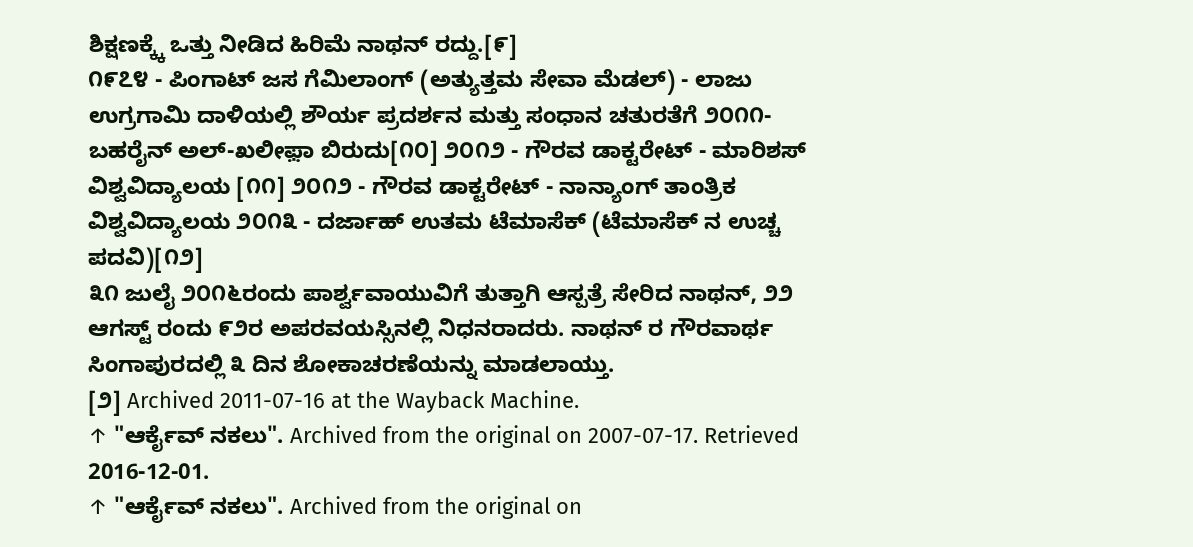ಶಿಕ್ಷಣಕ್ಕ್ಕೆ ಒತ್ತು ನೀಡಿದ ಹಿರಿಮೆ ನಾಥನ್ ರದ್ದು.[೯]
೧೯೭೪ - ಪಿಂಗಾಟ್ ಜಸ ಗೆಮಿಲಾಂಗ್ (ಅತ್ಯುತ್ತಮ ಸೇವಾ ಮೆಡಲ್) - ಲಾಜು ಉಗ್ರಗಾಮಿ ದಾಳಿಯಲ್ಲಿ ಶೌರ್ಯ ಪ್ರದರ್ಶನ ಮತ್ತು ಸಂಧಾನ ಚತುರತೆಗೆ ೨೦೧೧- ಬಹರೈನ್ ಅಲ್-ಖಲೀಫ಼ಾ ಬಿರುದು[೧೦] ೨೦೧೨ - ಗೌರವ ಡಾಕ್ಟರೇಟ್ - ಮಾರಿಶಸ್ ವಿಶ್ವವಿದ್ಯಾಲಯ [೧೧] ೨೦೧೨ - ಗೌರವ ಡಾಕ್ಟರೇಟ್ - ನಾನ್ಯಾಂಗ್ ತಾಂತ್ರಿಕ ವಿಶ್ವವಿದ್ಯಾಲಯ ೨೦೧೩ - ದರ್ಜಾಹ್ ಉತಮ ಟೆಮಾಸೆಕ್ (ಟೆಮಾಸೆಕ್ ನ ಉಚ್ಚ ಪದವಿ)[೧೨]
೩೧ ಜುಲೈ ೨೦೧೬ರಂದು ಪಾರ್ಶ್ವವಾಯುವಿಗೆ ತುತ್ತಾಗಿ ಆಸ್ಪತ್ರೆ ಸೇರಿದ ನಾಥನ್, ೨೨ ಆಗಸ್ಟ್ ರಂದು ೯೨ರ ಅಪರವಯಸ್ಸಿನಲ್ಲಿ ನಿಧನರಾದರು. ನಾಥನ್ ರ ಗೌರವಾರ್ಥ ಸಿಂಗಾಪುರದಲ್ಲಿ ೩ ದಿನ ಶೋಕಾಚರಣೆಯನ್ನು ಮಾಡಲಾಯ್ತು.
[೨] Archived 2011-07-16 at the Wayback Machine.
↑ "ಆರ್ಕೈವ್ ನಕಲು". Archived from the original on 2007-07-17. Retrieved 2016-12-01.
↑ "ಆರ್ಕೈವ್ ನಕಲು". Archived from the original on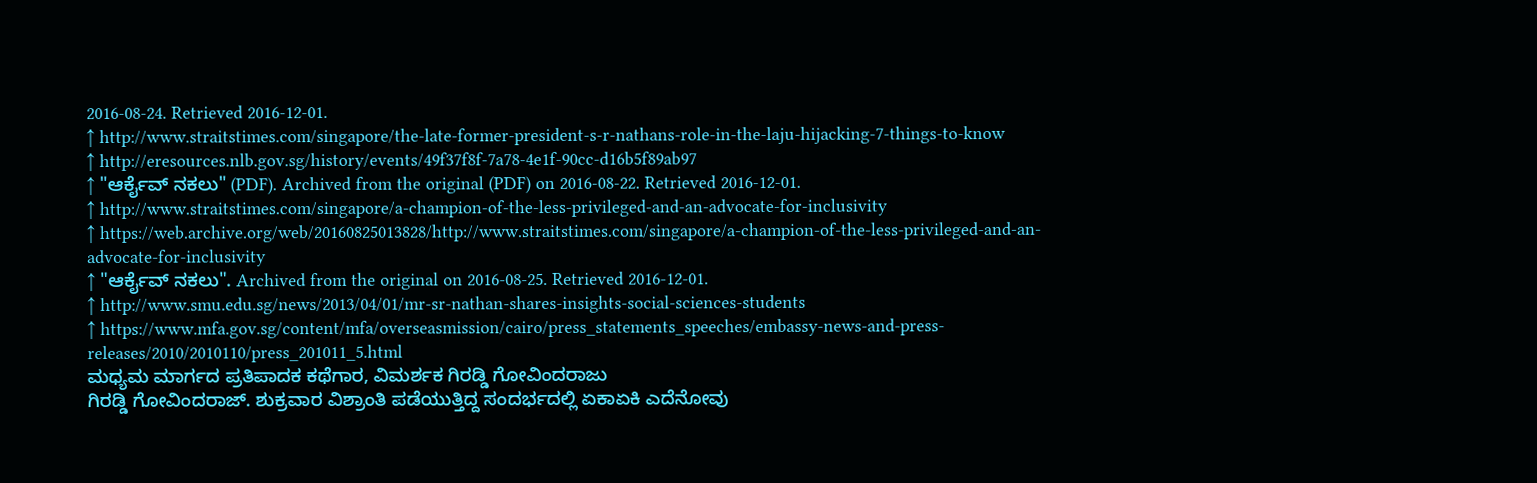2016-08-24. Retrieved 2016-12-01.
↑ http://www.straitstimes.com/singapore/the-late-former-president-s-r-nathans-role-in-the-laju-hijacking-7-things-to-know
↑ http://eresources.nlb.gov.sg/history/events/49f37f8f-7a78-4e1f-90cc-d16b5f89ab97
↑ "ಆರ್ಕೈವ್ ನಕಲು" (PDF). Archived from the original (PDF) on 2016-08-22. Retrieved 2016-12-01.
↑ http://www.straitstimes.com/singapore/a-champion-of-the-less-privileged-and-an-advocate-for-inclusivity
↑ https://web.archive.org/web/20160825013828/http://www.straitstimes.com/singapore/a-champion-of-the-less-privileged-and-an-advocate-for-inclusivity
↑ "ಆರ್ಕೈವ್ ನಕಲು". Archived from the original on 2016-08-25. Retrieved 2016-12-01.
↑ http://www.smu.edu.sg/news/2013/04/01/mr-sr-nathan-shares-insights-social-sciences-students
↑ https://www.mfa.gov.sg/content/mfa/overseasmission/cairo/press_statements_speeches/embassy-news-and-press-releases/2010/2010110/press_201011_5.html
ಮಧ್ಯಮ ಮಾರ್ಗದ ಪ್ರತಿಪಾದಕ ಕಥೆಗಾರ, ವಿಮರ್ಶಕ ಗಿರಡ್ಡಿ ಗೋವಿಂದರಾಜು
ಗಿರಡ್ಡಿ ಗೋವಿಂದರಾಜ್. ಶುಕ್ರವಾರ ವಿಶ್ರಾಂತಿ ಪಡೆಯುತ್ತಿದ್ದ ಸಂದರ್ಭದಲ್ಲಿ ಏಕಾಏಕಿ ಎದೆನೋವು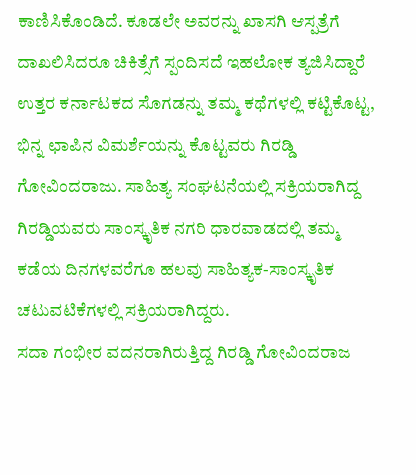ಕಾಣಿಸಿಕೊಂಡಿದೆ. ಕೂಡಲೇ ಅವರನ್ನು ಖಾಸಗಿ ಆಸ್ಪತ್ರೆಗೆ ದಾಖಲಿಸಿದರೂ ಚಿಕಿತ್ಸೆಗೆ ಸ್ಪಂದಿಸದೆ ಇಹಲೋಕ ತ್ಯಜಿಸಿದ್ದಾರೆ
ಉತ್ತರ ಕರ್ನಾಟಕದ ಸೊಗಡನ್ನು ತಮ್ಮ ಕಥೆಗಳಲ್ಲಿ ಕಟ್ಟಿಕೊಟ್ಟ, ಭಿನ್ನ ಛಾಪಿನ ವಿಮರ್ಶೆಯನ್ನು ಕೊಟ್ಟವರು ಗಿರಡ್ಡಿ ಗೋವಿಂದರಾಜು. ಸಾಹಿತ್ಯ ಸಂಘಟನೆಯಲ್ಲಿ ಸಕ್ರಿಯರಾಗಿದ್ದ ಗಿರಡ್ಡಿಯವರು ಸಾಂಸ್ಕೃತಿಕ ನಗರಿ ಧಾರವಾಡದಲ್ಲಿ ತಮ್ಮ ಕಡೆಯ ದಿನಗಳವರೆಗೂ ಹಲವು ಸಾಹಿತ್ಯಕ-ಸಾಂಸ್ಕೃತಿಕ ಚಟುವಟಿಕೆಗಳಲ್ಲಿ ಸಕ್ರಿಯರಾಗಿದ್ದರು.
ಸದಾ ಗಂಭೀರ ವದನರಾಗಿರುತ್ತಿದ್ದ ಗಿರಡ್ಡಿ ಗೋವಿಂದರಾಜ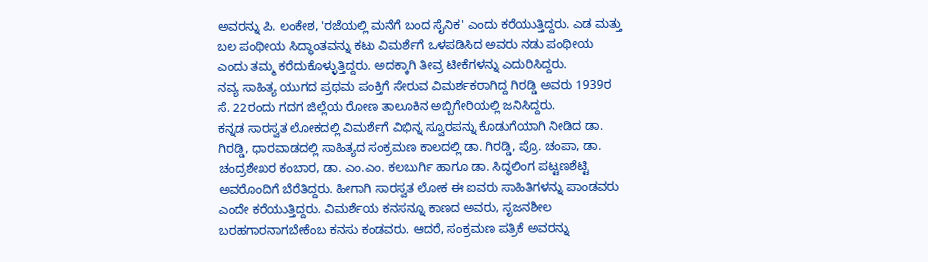ಅವರನ್ನು ಪಿ. ಲಂಕೇಶ, 'ರಜೆಯಲ್ಲಿ ಮನೆಗೆ ಬಂದ ಸೈನಿಕ' ಎಂದು ಕರೆಯುತ್ತಿದ್ದರು. ಎಡ ಮತ್ತು ಬಲ ಪಂಥೀಯ ಸಿದ್ಧಾಂತವನ್ನು ಕಟು ವಿಮರ್ಶೆಗೆ ಒಳಪಡಿಸಿದ ಅವರು ನಡು ಪಂಥೀಯ ಎಂದು ತಮ್ಮ ಕರೆದುಕೊಳ್ಳುತ್ತಿದ್ದರು. ಅದಕ್ಕಾಗಿ ತೀವ್ರ ಟೀಕೆಗಳನ್ನು ಎದುರಿಸಿದ್ದರು.
ನವ್ಯ ಸಾಹಿತ್ಯ ಯುಗದ ಪ್ರಥಮ ಪಂಕ್ತಿಗೆ ಸೇರುವ ವಿಮರ್ಶಕರಾಗಿದ್ದ ಗಿರಡ್ಡಿ ಅವರು 1939ರ ಸೆ. 22ರಂದು ಗದಗ ಜಿಲ್ಲೆಯ ರೋಣ ತಾಲೂಕಿನ ಅಬ್ಬಿಗೇರಿಯಲ್ಲಿ ಜನಿಸಿದ್ದರು.
ಕನ್ನಡ ಸಾರಸ್ವತ ಲೋಕದಲ್ಲಿ ವಿಮರ್ಶೆಗೆ ವಿಭಿನ್ನ ಸ್ವೂರಪನ್ನು ಕೊಡುಗೆಯಾಗಿ ನೀಡಿದ ಡಾ. ಗಿರಡ್ಡಿ, ಧಾರವಾಡದಲ್ಲಿ ಸಾಹಿತ್ಯದ ಸಂಕ್ರಮಣ ಕಾಲದಲ್ಲಿ ಡಾ. ಗಿರಡ್ಡಿ, ಪ್ರೊ. ಚಂಪಾ, ಡಾ. ಚಂದ್ರಶೇಖರ ಕಂಬಾರ, ಡಾ. ಎಂ.ಎಂ. ಕಲಬುರ್ಗಿ ಹಾಗೂ ಡಾ. ಸಿದ್ಧಲಿಂಗ ಪಟ್ಟಣಶೆಟ್ಟಿ ಅವರೊಂದಿಗೆ ಬೆರೆತಿದ್ದರು. ಹೀಗಾಗಿ ಸಾರಸ್ವತ ಲೋಕ ಈ ಐವರು ಸಾಹಿತಿಗಳನ್ನು ಪಾಂಡವರು ಎಂದೇ ಕರೆಯುತ್ತಿದ್ದರು. ವಿಮರ್ಶೆಯ ಕನಸನ್ನೂ ಕಾಣದ ಅವರು, ಸೃಜನಶೀಲ ಬರಹಗಾರನಾಗಬೇಕೆಂಬ ಕನಸು ಕಂಡವರು. ಆದರೆ, ಸಂಕ್ರಮಣ ಪತ್ರಿಕೆ ಅವರನ್ನು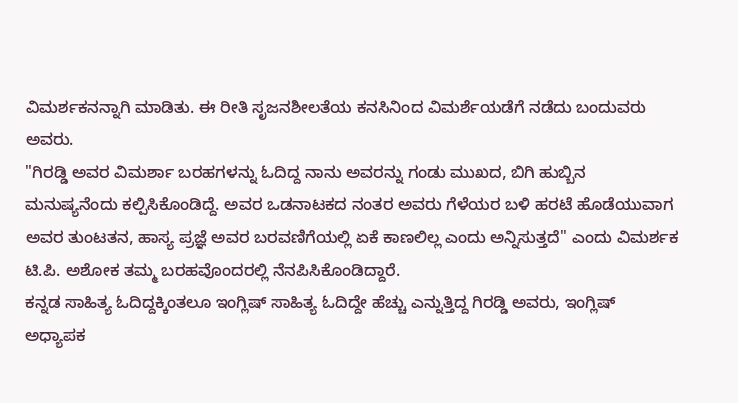ವಿಮರ್ಶಕನನ್ನಾಗಿ ಮಾಡಿತು. ಈ ರೀತಿ ಸೃಜನಶೀಲತೆಯ ಕನಸಿನಿಂದ ವಿಮರ್ಶೆಯಡೆಗೆ ನಡೆದು ಬಂದುವರು ಅವರು.
"ಗಿರಡ್ಡಿ ಅವರ ವಿಮರ್ಶಾ ಬರಹಗಳನ್ನು ಓದಿದ್ದ ನಾನು ಅವರನ್ನು ಗಂಡು ಮುಖದ, ಬಿಗಿ ಹುಬ್ಬಿನ ಮನುಷ್ಯನೆಂದು ಕಲ್ಪಿಸಿಕೊಂಡಿದ್ದೆ. ಅವರ ಒಡನಾಟಕದ ನಂತರ ಅವರು ಗೆಳೆಯರ ಬಳಿ ಹರಟೆ ಹೊಡೆಯುವಾಗ ಅವರ ತುಂಟತನ, ಹಾಸ್ಯ ಪ್ರಜ್ಞೆ ಅವರ ಬರವಣಿಗೆಯಲ್ಲಿ ಏಕೆ ಕಾಣಲಿಲ್ಲ ಎಂದು ಅನ್ನಿಸುತ್ತದೆ'' ಎಂದು ವಿಮರ್ಶಕ ಟಿ.ಪಿ. ಅಶೋಕ ತಮ್ಮ ಬರಹವೊಂದರಲ್ಲಿ ನೆನಪಿಸಿಕೊಂಡಿದ್ದಾರೆ.
ಕನ್ನಡ ಸಾಹಿತ್ಯ ಓದಿದ್ದಕ್ಕಿಂತಲೂ ಇಂಗ್ಲಿಷ್ ಸಾಹಿತ್ಯ ಓದಿದ್ದೇ ಹೆಚ್ಚು ಎನ್ನುತ್ತಿದ್ದ ಗಿರಡ್ಡಿ ಅವರು, ಇಂಗ್ಲಿಷ್ ಅಧ್ಯಾಪಕ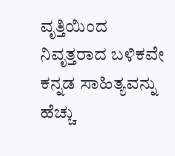ವೃತ್ತಿಯಿಂದ ನಿವೃತ್ತರಾದ ಬಳಿಕವೇ ಕನ್ನಡ ಸಾಹಿತ್ಯವನ್ನು ಹೆಚ್ಚು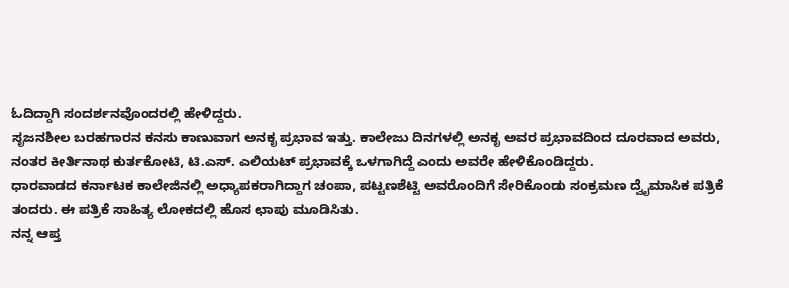ಓದಿದ್ದಾಗಿ ಸಂದರ್ಶನವೊಂದರಲ್ಲಿ ಹೇಳಿದ್ದರು.
ಸೃಜನಶೀಲ ಬರಹಗಾರನ ಕನಸು ಕಾಣುವಾಗ ಅನಕೃ ಪ್ರಭಾವ ಇತ್ತು. ಕಾಲೇಜು ದಿನಗಳಲ್ಲಿ ಅನಕೃ ಅವರ ಪ್ರಭಾವದಿಂದ ದೂರವಾದ ಅವರು, ನಂತರ ಕೀರ್ತಿನಾಥ ಕುರ್ತಕೋಟಿ, ಟಿ.ಎಸ್. ಎಲಿಯಟ್ ಪ್ರಭಾವಕ್ಕೆ ಒಳಗಾಗಿದ್ದೆ ಎಂದು ಅವರೇ ಹೇಳಿಕೊಂಡಿದ್ದರು.
ಧಾರವಾಡದ ಕರ್ನಾಟಕ ಕಾಲೇಜಿನಲ್ಲಿ ಅಧ್ಯಾಪಕರಾಗಿದ್ದಾಗ ಚಂಪಾ, ಪಟ್ಟಣಶೆಟ್ಟಿ ಅವರೊಂದಿಗೆ ಸೇರಿಕೊಂಡು ಸಂಕ್ರಮಣ ದ್ವೈಮಾಸಿಕ ಪತ್ರಿಕೆ ತಂದರು. ಈ ಪತ್ರಿಕೆ ಸಾಹಿತ್ಯ ಲೋಕದಲ್ಲಿ ಹೊಸ ಛಾಪು ಮೂಡಿಸಿತು.
ನನ್ನ ಆಪ್ತ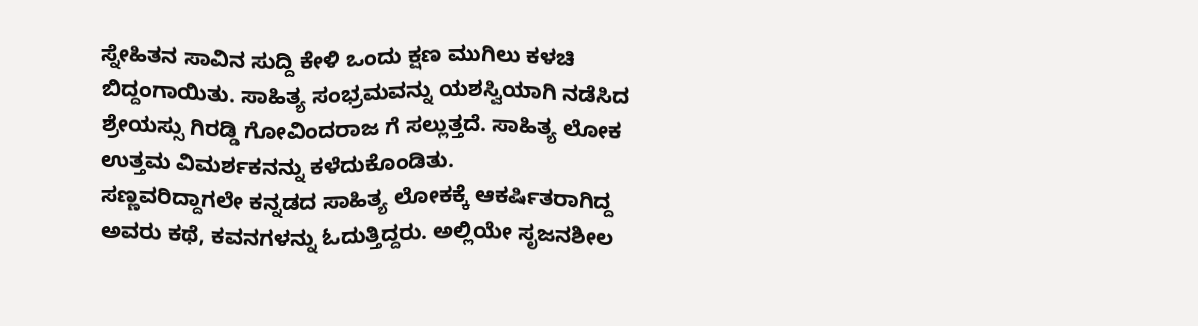ಸ್ನೇಹಿತನ ಸಾವಿನ ಸುದ್ದಿ ಕೇಳಿ ಒಂದು ಕ್ಷಣ ಮುಗಿಲು ಕಳಚಿ ಬಿದ್ದಂಗಾಯಿತು. ಸಾಹಿತ್ಯ ಸಂಭ್ರಮವನ್ನು ಯಶಸ್ವಿಯಾಗಿ ನಡೆಸಿದ ಶ್ರೇಯಸ್ಸು ಗಿರಡ್ಡಿ ಗೋವಿಂದರಾಜ ಗೆ ಸಲ್ಲುತ್ತದೆ. ಸಾಹಿತ್ಯ ಲೋಕ ಉತ್ತಮ ವಿಮರ್ಶಕನನ್ನು ಕಳೆದುಕೊಂಡಿತು.
ಸಣ್ಣವರಿದ್ದಾಗಲೇ ಕನ್ನಡದ ಸಾಹಿತ್ಯ ಲೋಕಕ್ಕೆ ಆಕರ್ಷಿತರಾಗಿದ್ದ ಅವರು ಕಥೆ, ಕವನಗಳನ್ನು ಓದುತ್ತಿದ್ದರು. ಅಲ್ಲಿಯೇ ಸೃಜನಶೀಲ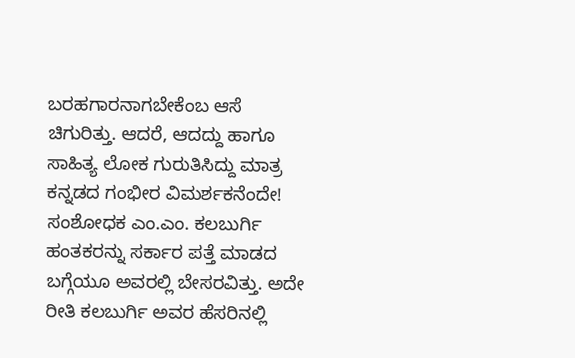ಬರಹಗಾರನಾಗಬೇಕೆಂಬ ಆಸೆ ಚಿಗುರಿತ್ತು. ಆದರೆ, ಆದದ್ದು ಹಾಗೂ ಸಾಹಿತ್ಯ ಲೋಕ ಗುರುತಿಸಿದ್ದು ಮಾತ್ರ ಕನ್ನಡದ ಗಂಭೀರ ವಿಮರ್ಶಕನೆಂದೇ!
ಸಂಶೋಧಕ ಎಂ.ಎಂ. ಕಲಬುರ್ಗಿ ಹಂತಕರನ್ನು ಸರ್ಕಾರ ಪತ್ತೆ ಮಾಡದ ಬಗ್ಗೆಯೂ ಅವರಲ್ಲಿ ಬೇಸರವಿತ್ತು. ಅದೇ ರೀತಿ ಕಲಬುರ್ಗಿ ಅವರ ಹೆಸರಿನಲ್ಲಿ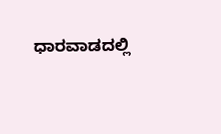ಧಾರವಾಡದಲ್ಲಿ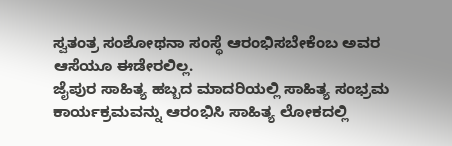ಸ್ವತಂತ್ರ ಸಂಶೋಥನಾ ಸಂಸ್ಥೆ ಆರಂಭಿಸಬೇಕೆಂಬ ಅವರ ಆಸೆಯೂ ಈಡೇರಲಿಲ್ಲ.
ಜೈಪುರ ಸಾಹಿತ್ಯ ಹಬ್ಬದ ಮಾದರಿಯಲ್ಲಿ ಸಾಹಿತ್ಯ ಸಂಭ್ರಮ ಕಾರ್ಯಕ್ರಮವನ್ನು ಆರಂಭಿಸಿ ಸಾಹಿತ್ಯ ಲೋಕದಲ್ಲಿ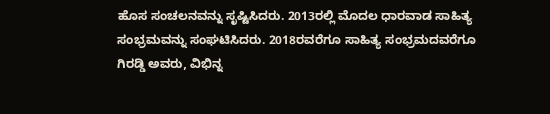ಹೊಸ ಸಂಚಲನವನ್ನು ಸೃಷ್ಟಿಸಿದರು. 2013ರಲ್ಲಿ ಮೊದಲ ಧಾರವಾಡ ಸಾಹಿತ್ಯ ಸಂಭ್ರಮವನ್ನು ಸಂಘಟಿಸಿದರು. 2018ರವರೆಗೂ ಸಾಹಿತ್ಯ ಸಂಭ್ರಮದವರೆಗೂ ಗಿರಡ್ಡಿ ಅವರು, ವಿಭಿನ್ನ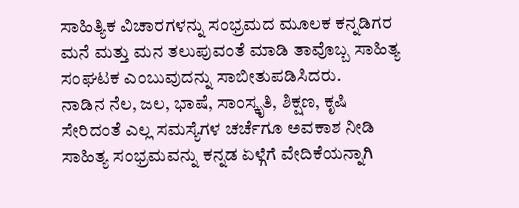ಸಾಹಿತ್ಯಿಕ ವಿಚಾರಗಳನ್ನು ಸಂಭ್ರಮದ ಮೂಲಕ ಕನ್ನಡಿಗರ ಮನೆ ಮತ್ತು ಮನ ತಲುಪುವಂತೆ ಮಾಡಿ ತಾವೊಬ್ಬ ಸಾಹಿತ್ಯ ಸಂಘಟಕ ಎಂಬುವುದನ್ನು ಸಾಬೀತುಪಡಿಸಿದರು.
ನಾಡಿನ ನೆಲ, ಜಲ, ಭಾಷೆ, ಸಾಂಸ್ಕೃತಿ, ಶಿಕ್ಷಣ, ಕೃಷಿ ಸೇರಿದಂತೆ ಎಲ್ಲ ಸಮಸ್ಯೆಗಳ ಚರ್ಚೆಗೂ ಅವಕಾಶ ನೀಡಿ ಸಾಹಿತ್ಯ ಸಂಭ್ರಮವನ್ನು ಕನ್ನಡ ಏಳ್ಗೆಗೆ ವೇದಿಕೆಯನ್ನಾಗಿ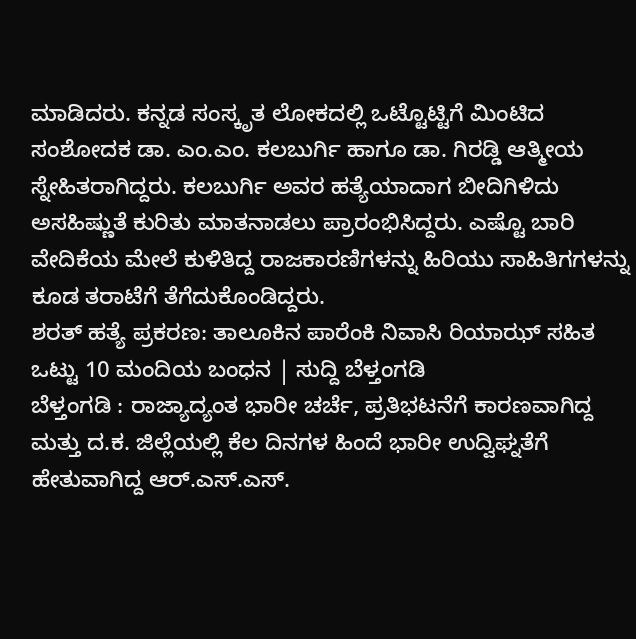ಮಾಡಿದರು. ಕನ್ನಡ ಸಂಸ್ಕೃತ ಲೋಕದಲ್ಲಿ ಒಟ್ಟೊಟ್ಟಿಗೆ ಮಿಂಟಿದ ಸಂಶೋದಕ ಡಾ. ಎಂ.ಎಂ. ಕಲಬುರ್ಗಿ ಹಾಗೂ ಡಾ. ಗಿರಡ್ಡಿ ಆತ್ಮೀಯ ಸ್ನೇಹಿತರಾಗಿದ್ದರು. ಕಲಬುರ್ಗಿ ಅವರ ಹತ್ಯೆಯಾದಾಗ ಬೀದಿಗಿಳಿದು ಅಸಹಿಷ್ಣುತೆ ಕುರಿತು ಮಾತನಾಡಲು ಪ್ರಾರಂಭಿಸಿದ್ದರು. ಎಷ್ಟೊ ಬಾರಿ ವೇದಿಕೆಯ ಮೇಲೆ ಕುಳಿತಿದ್ದ ರಾಜಕಾರಣಿಗಳನ್ನು ಹಿರಿಯು ಸಾಹಿತಿಗಗಳನ್ನು ಕೂಡ ತರಾಟೆಗೆ ತೆಗೆದುಕೊಂಡಿದ್ದರು.
ಶರತ್ ಹತ್ಯೆ ಪ್ರಕರಣ: ತಾಲೂಕಿನ ಪಾರೆಂಕಿ ನಿವಾಸಿ ರಿಯಾಝ್ ಸಹಿತ ಒಟ್ಟು 10 ಮಂದಿಯ ಬಂಧನ | ಸುದ್ದಿ ಬೆಳ್ತಂಗಡಿ
ಬೆಳ್ತಂಗಡಿ : ರಾಜ್ಯಾದ್ಯಂತ ಭಾರೀ ಚರ್ಚೆ, ಪ್ರತಿಭಟನೆಗೆ ಕಾರಣವಾಗಿದ್ದ ಮತ್ತು ದ.ಕ. ಜಿಲ್ಲೆಯಲ್ಲಿ ಕೆಲ ದಿನಗಳ ಹಿಂದೆ ಭಾರೀ ಉದ್ವಿಘ್ನತೆಗೆ ಹೇತುವಾಗಿದ್ದ ಆರ್.ಎಸ್.ಎಸ್.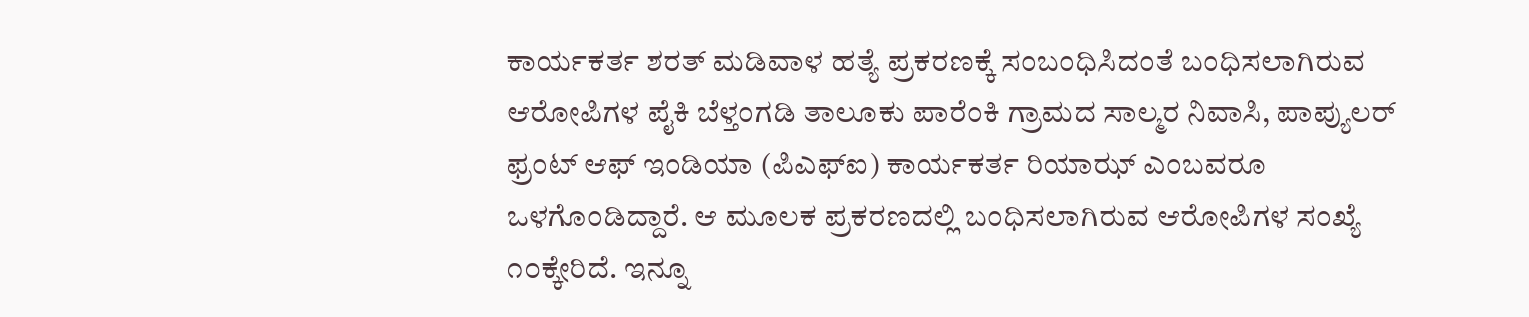ಕಾರ್ಯಕರ್ತ ಶರತ್ ಮಡಿವಾಳ ಹತ್ಯೆ ಪ್ರಕರಣಕ್ಕೆ ಸಂಬಂಧಿಸಿದಂತೆ ಬಂಧಿಸಲಾಗಿರುವ ಆರೋಪಿಗಳ ಪೈಕಿ ಬೆಳ್ತಂಗಡಿ ತಾಲೂಕು ಪಾರೆಂಕಿ ಗ್ರಾಮದ ಸಾಲ್ಮರ ನಿವಾಸಿ, ಪಾಪ್ಯುಲರ್ ಫ್ರಂಟ್ ಆಫ್ ಇಂಡಿಯಾ (ಪಿಎಫ್‌ಐ) ಕಾರ್ಯಕರ್ತ ರಿಯಾಝ್ ಎಂಬವರೂ ಒಳಗೊಂಡಿದ್ದಾರೆ. ಆ ಮೂಲಕ ಪ್ರಕರಣದಲ್ಲಿ ಬಂಧಿಸಲಾಗಿರುವ ಆರೋಪಿಗಳ ಸಂಖ್ಯೆ ೧೦ಕ್ಕೇರಿದೆ. ಇನ್ನೂ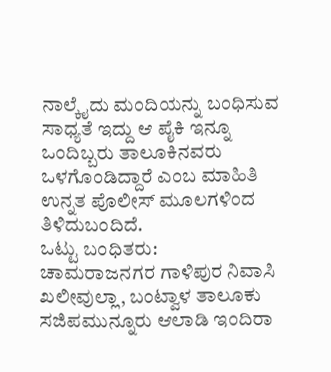ನಾಲ್ಕೈದು ಮಂದಿಯನ್ನು ಬಂಧಿಸುವ ಸಾಧ್ಯತೆ ಇದ್ದು ಆ ಪೈಕಿ ಇನ್ನೂ ಒಂದಿಬ್ಬರು ತಾಲೂಕಿನವರು ಒಳಗೊಂಡಿದ್ದಾರೆ ಎಂಬ ಮಾಹಿತಿ ಉನ್ನತ ಪೊಲೀಸ್ ಮೂಲಗಳಿಂದ ತಿಳಿದುಬಂದಿದೆ.
ಒಟ್ಟು ಬಂಧಿತರು:
ಚಾಮರಾಜನಗರ ಗಾಳಿಪುರ ನಿವಾಸಿ ಖಲೀವುಲ್ಲಾ, ಬಂಟ್ವಾಳ ತಾಲೂಕು ಸಜಿಪಮುನ್ನೂರು ಆಲಾಡಿ ಇಂದಿರಾ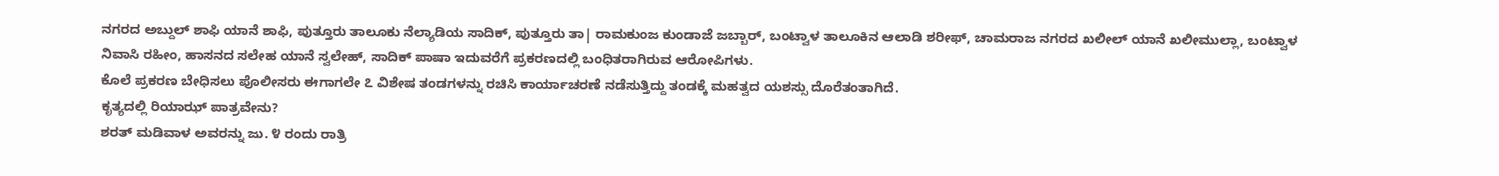ನಗರದ ಅಬ್ದುಲ್ ಶಾಫಿ ಯಾನೆ ಶಾಫಿ, ಪುತ್ತೂರು ತಾಲೂಕು ನೆಲ್ಯಾಡಿಯ ಸಾದಿಕ್, ಪುತ್ತೂರು ತಾ| ರಾಮಕುಂಜ ಕುಂಡಾಜೆ ಜಬ್ಬಾರ್, ಬಂಟ್ವಾಳ ತಾಲೂಕಿನ ಆಲಾಡಿ ಶರೀಫ್, ಚಾಮರಾಜ ನಗರದ ಖಲೀಲ್ ಯಾನೆ ಖಲೀಮುಲ್ಲಾ, ಬಂಟ್ವಾಳ ನಿವಾಸಿ ರಹೀಂ, ಹಾಸನದ ಸಲೇಹ ಯಾನೆ ಸ್ವಲೇಹ್, ಸಾದಿಕ್ ಪಾಷಾ ಇದುವರೆಗೆ ಪ್ರಕರಣದಲ್ಲಿ ಬಂಧಿತರಾಗಿರುವ ಆರೋಪಿಗಳು.
ಕೊಲೆ ಪ್ರಕರಣ ಬೇಧಿಸಲು ಪೊಲೀಸರು ಈಗಾಗಲೇ ೭ ವಿಶೇಷ ತಂಡಗಳನ್ನು ರಚಿಸಿ ಕಾರ್ಯಾಚರಣೆ ನಡೆಸುತ್ತಿದ್ದು ತಂಡಕ್ಕೆ ಮಹತ್ವದ ಯಶಸ್ಸು ದೊರೆತಂತಾಗಿದೆ.
ಕೃತ್ಯದಲ್ಲಿ ರಿಯಾಝ್ ಪಾತ್ರವೇನು?
ಶರತ್ ಮಡಿವಾಳ ಅವರನ್ನು ಜು. ೪ ರಂದು ರಾತ್ರಿ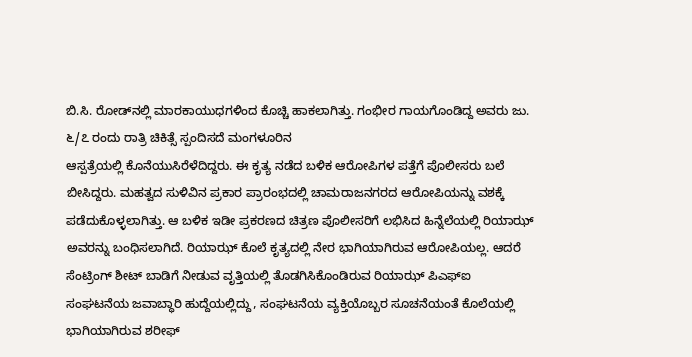ಬಿ.ಸಿ. ರೋಡ್‌ನಲ್ಲಿ ಮಾರಕಾಯುಧಗಳಿಂದ ಕೊಚ್ಚಿ ಹಾಕಲಾಗಿತ್ತು. ಗಂಭೀರ ಗಾಯಗೊಂಡಿದ್ದ ಅವರು ಜು. ೬/೭ ರಂದು ರಾತ್ರಿ ಚಿಕಿತ್ಸೆ ಸ್ಪಂದಿಸದೆ ಮಂಗಳೂರಿನ
ಆಸ್ಪತ್ರೆಯಲ್ಲಿ ಕೊನೆಯುಸಿರೆಳೆದಿದ್ದರು. ಈ ಕೃತ್ಯ ನಡೆದ ಬಳಿಕ ಆರೋಪಿಗಳ ಪತ್ತೆಗೆ ಪೊಲೀಸರು ಬಲೆ ಬೀಸಿದ್ದರು. ಮಹತ್ವದ ಸುಳಿವಿನ ಪ್ರಕಾರ ಪ್ರಾರಂಭದಲ್ಲಿ ಚಾಮರಾಜನಗರದ ಆರೋಪಿಯನ್ನು ವಶಕ್ಕೆ ಪಡೆದುಕೊಳ್ಳಲಾಗಿತ್ತು. ಆ ಬಳಿಕ ಇಡೀ ಪ್ರಕರಣದ ಚಿತ್ರಣ ಪೊಲೀಸರಿಗೆ ಲಭಿಸಿದ ಹಿನ್ನೆಲೆಯಲ್ಲಿ ರಿಯಾಝ್ ಅವರನ್ನು ಬಂಧಿಸಲಾಗಿದೆ. ರಿಯಾಝ್ ಕೊಲೆ ಕೃತ್ಯದಲ್ಲಿ ನೇರ ಭಾಗಿಯಾಗಿರುವ ಆರೋಪಿಯಲ್ಲ. ಆದರೆ ಸೆಂಟ್ರಿಂಗ್ ಶೀಟ್ ಬಾಡಿಗೆ ನೀಡುವ ವೃತ್ತಿಯಲ್ಲಿ ತೊಡಗಿಸಿಕೊಂಡಿರುವ ರಿಯಾಝ್ ಪಿಎಫ್‌ಐ ಸಂಘಟನೆಯ ಜವಾಬ್ಧಾರಿ ಹುದ್ದೆಯಲ್ಲಿದ್ದು, ಸಂಘಟನೆಯ ವ್ಯಕ್ತಿಯೊಬ್ಬರ ಸೂಚನೆಯಂತೆ ಕೊಲೆಯಲ್ಲಿ ಭಾಗಿಯಾಗಿರುವ ಶರೀಫ್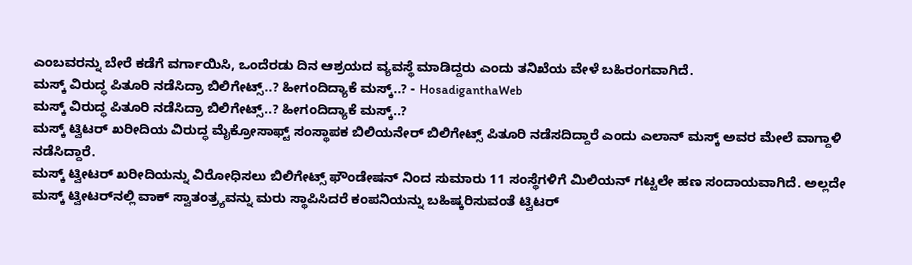ಎಂಬವರನ್ನು ಬೇರೆ ಕಡೆಗೆ ವರ್ಗಾಯಿಸಿ, ಒಂದೆರಡು ದಿನ ಆಶ್ರಯದ ವ್ಯವಸ್ಥೆ ಮಾಡಿದ್ದರು ಎಂದು ತನಿಖೆಯ ವೇಳೆ ಬಹಿರಂಗವಾಗಿದೆ.
ಮಸ್ಕ್‌ ವಿರುದ್ಧ ಪಿತೂರಿ ನಡೆಸಿದ್ರಾ ಬಿಲಿಗೇಟ್ಸ್..? ಹೀಗಂದಿದ್ಯಾಕೆ ಮಸ್ಕ್..? - HosadiganthaWeb
ಮಸ್ಕ್‌ ವಿರುದ್ಧ ಪಿತೂರಿ ನಡೆಸಿದ್ರಾ ಬಿಲಿಗೇಟ್ಸ್..? ಹೀಗಂದಿದ್ಯಾಕೆ ಮಸ್ಕ್..?
ಮಸ್ಕ್‌ ಟ್ವಿಟರ್‌ ಖರೀದಿಯ ವಿರುದ್ಧ ಮೈಕ್ರೋಸಾಫ್ಟ್‌ ಸಂಸ್ಥಾಪಕ ಬಿಲಿಯನೇರ್‌ ಬಿಲಿಗೇಟ್ಸ್‌ ಪಿತೂರಿ ನಡೆಸದಿದ್ದಾರೆ ಎಂದು ಎಲಾನ್‌ ಮಸ್ಕ್‌ ಅವರ ಮೇಲೆ ವಾಗ್ದಾಳಿ ನಡೆಸಿದ್ದಾರೆ.
ಮಸ್ಕ್‌ ಟ್ವೀಟರ್‌ ಖರೀದಿಯನ್ನು ವಿರೋಧಿಸಲು ಬಿಲಿಗೇಟ್ಸ್‌ ಫೌಂಡೇಷನ್‌ ನಿಂದ ಸುಮಾರು 11 ಸಂಸ್ಥೆಗಳಿಗೆ ಮಿಲಿಯನ್‌ ಗಟ್ಟಲೇ ಹಣ ಸಂದಾಯವಾಗಿದೆ. ಅಲ್ಲದೇ ಮಸ್ಕ್‌ ಟ್ವೀಟರ್‌ನಲ್ಲಿ ವಾಕ್‌ ಸ್ವಾತಂತ್ರ್ಯವನ್ನು ಮರು ಸ್ಥಾಪಿಸಿದರೆ ಕಂಪನಿಯನ್ನು ಬಹಿಷ್ಕರಿಸುವಂತೆ ಟ್ವಿಟರ್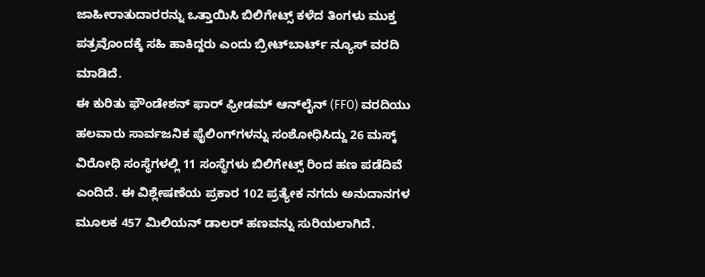ಜಾಹೀರಾತುದಾರರನ್ನು ಒತ್ತಾಯಿಸಿ ಬಿಲಿಗೇಟ್ಸ್ ಕಳೆದ ತಿಂಗಳು ಮುಕ್ತ ಪತ್ರವೊಂದಕ್ಕೆ ಸಹಿ ಹಾಕಿದ್ದರು ಎಂದು ಬ್ರೀಟ್‌ಬಾರ್ಟ್ ನ್ಯೂಸ್ ವರದಿ ಮಾಡಿದೆ.
ಈ ಕುರಿತು ಫೌಂಡೇಶನ್ ಫಾರ್ ಫ್ರೀಡಮ್ ಆನ್‌ಲೈನ್ (FFO) ವರದಿಯು ಹಲವಾರು ಸಾರ್ವಜನಿಕ ಫೈಲಿಂಗ್‌ಗಳನ್ನು ಸಂಶೋಧಿಸಿದ್ದು 26 ಮಸ್ಕ್‌ ವಿರೋಧಿ ಸಂಸ್ಥೆಗಳಲ್ಲಿ 11 ಸಂಸ್ಥೆಗಳು ಬಿಲಿಗೇಟ್ಸ್‌ ರಿಂದ ಹಣ ಪಡೆದಿವೆ ಎಂದಿದೆ. ಈ ವಿಶ್ಲೇಷಣೆಯ ಪ್ರಕಾರ 102 ಪ್ರತ್ಯೇಕ ನಗದು ಅನುದಾನಗಳ ಮೂಲಕ 457 ಮಿಲಿಯನ್ ಡಾಲರ್‌ ಹಣವನ್ನು ಸುರಿಯಲಾಗಿದೆ.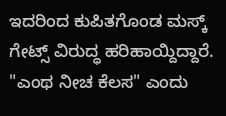ಇದರಿಂದ ಕುಪಿತಗೊಂಡ ಮಸ್ಕ್‌ ಗೇಟ್ಸ್‌ ವಿರುದ್ಧ ಹರಿಹಾಯ್ದಿದ್ದಾರೆ. "ಎಂಥ ನೀಚ ಕೆಲಸ" ಎಂದು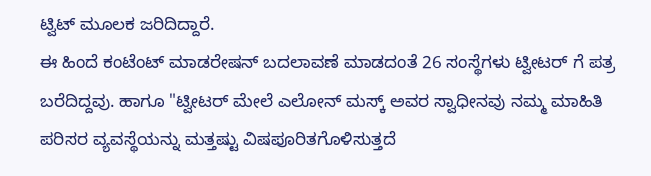ಟ್ವಿಟ್‌ ಮೂಲಕ ಜರಿದಿದ್ದಾರೆ.
ಈ ಹಿಂದೆ ಕಂಟೆಂಟ್ ಮಾಡರೇಷನ್ ಬದಲಾವಣೆ ಮಾಡದಂತೆ‌ 26 ಸಂಸ್ಥೆಗಳು ಟ್ವೀಟರ್‌ ಗೆ ಪತ್ರ ಬರೆದಿದ್ದವು. ಹಾಗೂ "ಟ್ವೀಟರ್‌ ಮೇಲೆ ಎಲೋನ್ ಮಸ್ಕ್ ಅವರ ಸ್ವಾಧೀನವು ನಮ್ಮ ಮಾಹಿತಿ ಪರಿಸರ ವ್ಯವಸ್ಥೆಯನ್ನು ಮತ್ತಷ್ಟು ವಿಷಪೂರಿತಗೊಳಿಸುತ್ತದೆ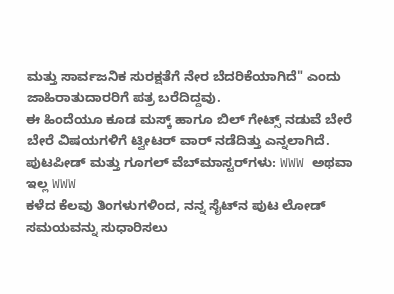ಮತ್ತು ಸಾರ್ವಜನಿಕ ಸುರಕ್ಷತೆಗೆ ನೇರ ಬೆದರಿಕೆಯಾಗಿದೆ" ಎಂದು ಜಾಹಿರಾತುದಾರರಿಗೆ ಪತ್ರ ಬರೆದಿದ್ದವು.
ಈ ಹಿಂದೆಯೂ ಕೂಡ ಮಸ್ಕ್‌ ಹಾಗೂ ಬಿಲ್‌ ಗೇಟ್ಸ್‌ ನಡುವೆ ಬೇರೆ ಬೇರೆ ವಿಷಯಗಳಿಗೆ ಟ್ವೀಟರ್‌ ವಾರ್‌ ನಡೆದಿತ್ತು ಎನ್ನಲಾಗಿದೆ.
ಪುಟಪೀಡ್ ಮತ್ತು ಗೂಗಲ್ ವೆಬ್‌ಮಾಸ್ಟರ್‌ಗಳು: WWW ಅಥವಾ ಇಲ್ಲ WWW
ಕಳೆದ ಕೆಲವು ತಿಂಗಳುಗಳಿಂದ, ನನ್ನ ಸೈಟ್‌ನ ಪುಟ ಲೋಡ್ ಸಮಯವನ್ನು ಸುಧಾರಿಸಲು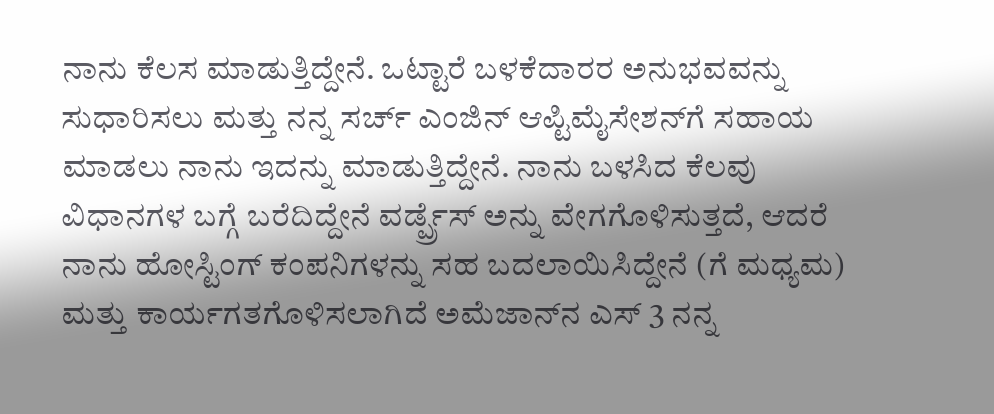ನಾನು ಕೆಲಸ ಮಾಡುತ್ತಿದ್ದೇನೆ. ಒಟ್ಟಾರೆ ಬಳಕೆದಾರರ ಅನುಭವವನ್ನು ಸುಧಾರಿಸಲು ಮತ್ತು ನನ್ನ ಸರ್ಚ್ ಎಂಜಿನ್ ಆಪ್ಟಿಮೈಸೇಶನ್‌ಗೆ ಸಹಾಯ ಮಾಡಲು ನಾನು ಇದನ್ನು ಮಾಡುತ್ತಿದ್ದೇನೆ. ನಾನು ಬಳಸಿದ ಕೆಲವು ವಿಧಾನಗಳ ಬಗ್ಗೆ ಬರೆದಿದ್ದೇನೆ ವರ್ಡ್ಪ್ರೆಸ್ ಅನ್ನು ವೇಗಗೊಳಿಸುತ್ತದೆ, ಆದರೆ ನಾನು ಹೋಸ್ಟಿಂಗ್ ಕಂಪನಿಗಳನ್ನು ಸಹ ಬದಲಾಯಿಸಿದ್ದೇನೆ (ಗೆ ಮಧ್ಯಮ) ಮತ್ತು ಕಾರ್ಯಗತಗೊಳಿಸಲಾಗಿದೆ ಅಮೆಜಾನ್‌ನ ಎಸ್ 3 ನನ್ನ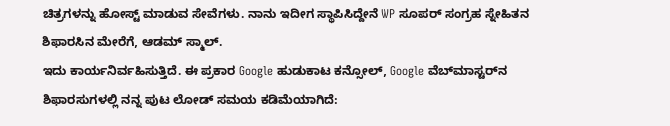ಚಿತ್ರಗಳನ್ನು ಹೋಸ್ಟ್ ಮಾಡುವ ಸೇವೆಗಳು. ನಾನು ಇದೀಗ ಸ್ಥಾಪಿಸಿದ್ದೇನೆ WP ಸೂಪರ್ ಸಂಗ್ರಹ ಸ್ನೇಹಿತನ ಶಿಫಾರಸಿನ ಮೇರೆಗೆ, ಆಡಮ್ ಸ್ಮಾಲ್.
ಇದು ಕಾರ್ಯನಿರ್ವಹಿಸುತ್ತಿದೆ. ಈ ಪ್ರಕಾರ Google ಹುಡುಕಾಟ ಕನ್ಸೋಲ್, Google ವೆಬ್‌ಮಾಸ್ಟರ್‌ನ ಶಿಫಾರಸುಗಳಲ್ಲಿ ನನ್ನ ಪುಟ ಲೋಡ್ ಸಮಯ ಕಡಿಮೆಯಾಗಿದೆ: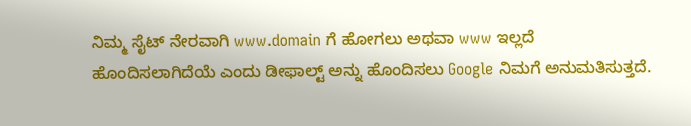ನಿಮ್ಮ ಸೈಟ್ ನೇರವಾಗಿ www.domain ಗೆ ಹೋಗಲು ಅಥವಾ www ಇಲ್ಲದೆ ಹೊಂದಿಸಲಾಗಿದೆಯೆ ಎಂದು ಡೀಫಾಲ್ಟ್ ಅನ್ನು ಹೊಂದಿಸಲು Google ನಿಮಗೆ ಅನುಮತಿಸುತ್ತದೆ.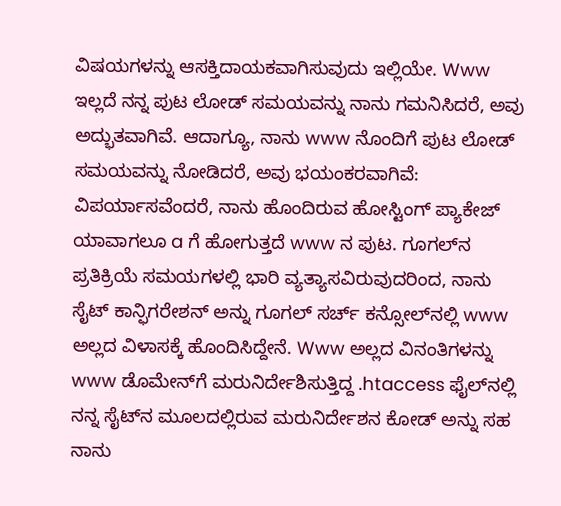ವಿಷಯಗಳನ್ನು ಆಸಕ್ತಿದಾಯಕವಾಗಿಸುವುದು ಇಲ್ಲಿಯೇ. Www ಇಲ್ಲದೆ ನನ್ನ ಪುಟ ಲೋಡ್ ಸಮಯವನ್ನು ನಾನು ಗಮನಿಸಿದರೆ, ಅವು ಅದ್ಭುತವಾಗಿವೆ. ಆದಾಗ್ಯೂ, ನಾನು www ನೊಂದಿಗೆ ಪುಟ ಲೋಡ್ ಸಮಯವನ್ನು ನೋಡಿದರೆ, ಅವು ಭಯಂಕರವಾಗಿವೆ:
ವಿಪರ್ಯಾಸವೆಂದರೆ, ನಾನು ಹೊಂದಿರುವ ಹೋಸ್ಟಿಂಗ್ ಪ್ಯಾಕೇಜ್ ಯಾವಾಗಲೂ a ಗೆ ಹೋಗುತ್ತದೆ www ನ ಪುಟ. ಗೂಗಲ್‌ನ ಪ್ರತಿಕ್ರಿಯೆ ಸಮಯಗಳಲ್ಲಿ ಭಾರಿ ವ್ಯತ್ಯಾಸವಿರುವುದರಿಂದ, ನಾನು ಸೈಟ್ ಕಾನ್ಫಿಗರೇಶನ್ ಅನ್ನು ಗೂಗಲ್ ಸರ್ಚ್ ಕನ್ಸೋಲ್‌ನಲ್ಲಿ www ಅಲ್ಲದ ವಿಳಾಸಕ್ಕೆ ಹೊಂದಿಸಿದ್ದೇನೆ. Www ಅಲ್ಲದ ವಿನಂತಿಗಳನ್ನು www ಡೊಮೇನ್‌ಗೆ ಮರುನಿರ್ದೇಶಿಸುತ್ತಿದ್ದ .htaccess ಫೈಲ್‌ನಲ್ಲಿ ನನ್ನ ಸೈಟ್‌ನ ಮೂಲದಲ್ಲಿರುವ ಮರುನಿರ್ದೇಶನ ಕೋಡ್ ಅನ್ನು ಸಹ ನಾನು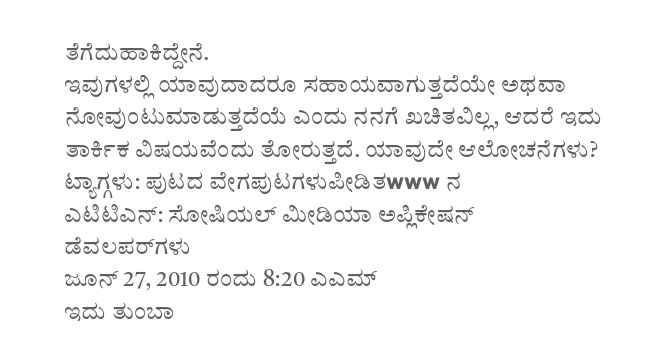ತೆಗೆದುಹಾಕಿದ್ದೇನೆ.
ಇವುಗಳಲ್ಲಿ ಯಾವುದಾದರೂ ಸಹಾಯವಾಗುತ್ತದೆಯೇ ಅಥವಾ ನೋವುಂಟುಮಾಡುತ್ತದೆಯೆ ಎಂದು ನನಗೆ ಖಚಿತವಿಲ್ಲ, ಆದರೆ ಇದು ತಾರ್ಕಿಕ ವಿಷಯವೆಂದು ತೋರುತ್ತದೆ. ಯಾವುದೇ ಆಲೋಚನೆಗಳು?
ಟ್ಯಾಗ್ಗಳು: ಪುಟದ ವೇಗಪುಟಗಳುಪೀಡಿತwww ನ
ಎಟಿಟಿಎನ್: ಸೋಷಿಯಲ್ ಮೀಡಿಯಾ ಅಪ್ಲಿಕೇಷನ್ ಡೆವಲಪರ್‌ಗಳು
ಜೂನ್ 27, 2010 ರಂದು 8:20 ಎಎಮ್
ಇದು ತುಂಬಾ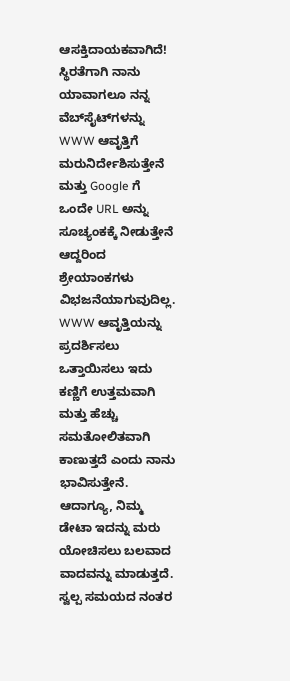ಆಸಕ್ತಿದಾಯಕವಾಗಿದೆ! ಸ್ಥಿರತೆಗಾಗಿ ನಾನು ಯಾವಾಗಲೂ ನನ್ನ ವೆಬ್‌ಸೈಟ್‌ಗಳನ್ನು WWW ಆವೃತ್ತಿಗೆ ಮರುನಿರ್ದೇಶಿಸುತ್ತೇನೆ ಮತ್ತು Google ಗೆ ಒಂದೇ URL ಅನ್ನು ಸೂಚ್ಯಂಕಕ್ಕೆ ನೀಡುತ್ತೇನೆ ಆದ್ದರಿಂದ ಶ್ರೇಯಾಂಕಗಳು ವಿಭಜನೆಯಾಗುವುದಿಲ್ಲ. WWW ಆವೃತ್ತಿಯನ್ನು ಪ್ರದರ್ಶಿಸಲು ಒತ್ತಾಯಿಸಲು ಇದು ಕಣ್ಣಿಗೆ ಉತ್ತಮವಾಗಿ ಮತ್ತು ಹೆಚ್ಚು ಸಮತೋಲಿತವಾಗಿ ಕಾಣುತ್ತದೆ ಎಂದು ನಾನು ಭಾವಿಸುತ್ತೇನೆ. ಆದಾಗ್ಯೂ, ನಿಮ್ಮ ಡೇಟಾ ಇದನ್ನು ಮರು ಯೋಚಿಸಲು ಬಲವಾದ ವಾದವನ್ನು ಮಾಡುತ್ತದೆ. ಸ್ವಲ್ಪ ಸಮಯದ ನಂತರ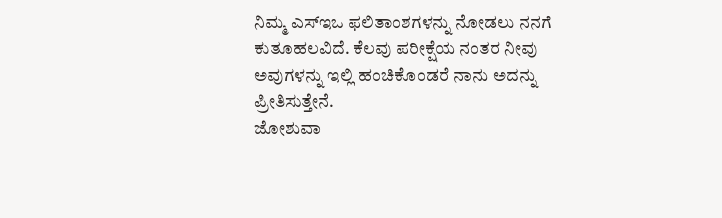ನಿಮ್ಮ ಎಸ್‌ಇಒ ಫಲಿತಾಂಶಗಳನ್ನು ನೋಡಲು ನನಗೆ ಕುತೂಹಲವಿದೆ. ಕೆಲವು ಪರೀಕ್ಷೆಯ ನಂತರ ನೀವು ಅವುಗಳನ್ನು ಇಲ್ಲಿ ಹಂಚಿಕೊಂಡರೆ ನಾನು ಅದನ್ನು ಪ್ರೀತಿಸುತ್ತೇನೆ.
ಜೋಶುವಾ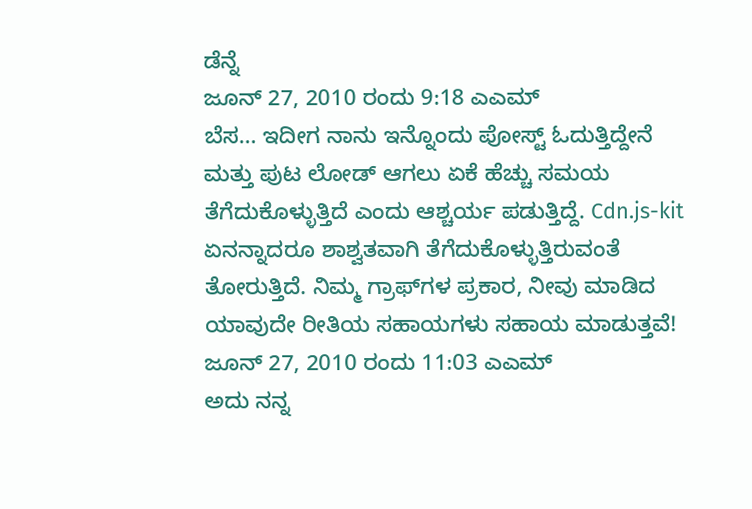ಡೆನ್ನೆ
ಜೂನ್ 27, 2010 ರಂದು 9:18 ಎಎಮ್
ಬೆಸ… ಇದೀಗ ನಾನು ಇನ್ನೊಂದು ಪೋಸ್ಟ್ ಓದುತ್ತಿದ್ದೇನೆ ಮತ್ತು ಪುಟ ಲೋಡ್ ಆಗಲು ಏಕೆ ಹೆಚ್ಚು ಸಮಯ ತೆಗೆದುಕೊಳ್ಳುತ್ತಿದೆ ಎಂದು ಆಶ್ಚರ್ಯ ಪಡುತ್ತಿದ್ದೆ. Cdn.js-kit ಏನನ್ನಾದರೂ ಶಾಶ್ವತವಾಗಿ ತೆಗೆದುಕೊಳ್ಳುತ್ತಿರುವಂತೆ ತೋರುತ್ತಿದೆ. ನಿಮ್ಮ ಗ್ರಾಫ್‌ಗಳ ಪ್ರಕಾರ, ನೀವು ಮಾಡಿದ ಯಾವುದೇ ರೀತಿಯ ಸಹಾಯಗಳು ಸಹಾಯ ಮಾಡುತ್ತವೆ!
ಜೂನ್ 27, 2010 ರಂದು 11:03 ಎಎಮ್
ಅದು ನನ್ನ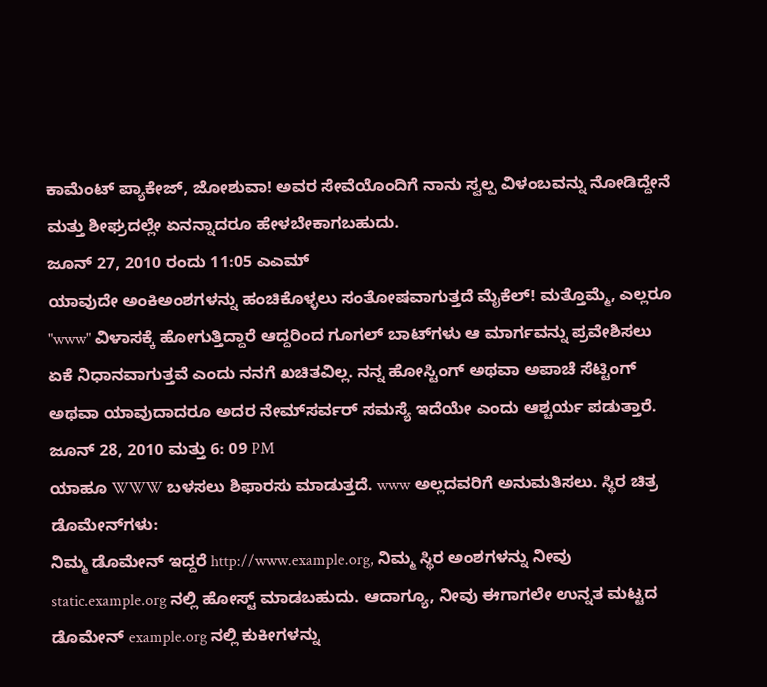ಕಾಮೆಂಟ್ ಪ್ಯಾಕೇಜ್, ಜೋಶುವಾ! ಅವರ ಸೇವೆಯೊಂದಿಗೆ ನಾನು ಸ್ವಲ್ಪ ವಿಳಂಬವನ್ನು ನೋಡಿದ್ದೇನೆ ಮತ್ತು ಶೀಘ್ರದಲ್ಲೇ ಏನನ್ನಾದರೂ ಹೇಳಬೇಕಾಗಬಹುದು.
ಜೂನ್ 27, 2010 ರಂದು 11:05 ಎಎಮ್
ಯಾವುದೇ ಅಂಕಿಅಂಶಗಳನ್ನು ಹಂಚಿಕೊಳ್ಳಲು ಸಂತೋಷವಾಗುತ್ತದೆ ಮೈಕೆಲ್! ಮತ್ತೊಮ್ಮೆ, ಎಲ್ಲರೂ "www" ವಿಳಾಸಕ್ಕೆ ಹೋಗುತ್ತಿದ್ದಾರೆ ಆದ್ದರಿಂದ ಗೂಗಲ್ ಬಾಟ್‌ಗಳು ಆ ಮಾರ್ಗವನ್ನು ಪ್ರವೇಶಿಸಲು ಏಕೆ ನಿಧಾನವಾಗುತ್ತವೆ ಎಂದು ನನಗೆ ಖಚಿತವಿಲ್ಲ. ನನ್ನ ಹೋಸ್ಟಿಂಗ್ ಅಥವಾ ಅಪಾಚೆ ಸೆಟ್ಟಿಂಗ್ ಅಥವಾ ಯಾವುದಾದರೂ ಅದರ ನೇಮ್‌ಸರ್ವರ್ ಸಮಸ್ಯೆ ಇದೆಯೇ ಎಂದು ಆಶ್ಚರ್ಯ ಪಡುತ್ತಾರೆ.
ಜೂನ್ 28, 2010 ಮತ್ತು 6: 09 PM
ಯಾಹೂ WWW ಬಳಸಲು ಶಿಫಾರಸು ಮಾಡುತ್ತದೆ. www ಅಲ್ಲದವರಿಗೆ ಅನುಮತಿಸಲು. ಸ್ಥಿರ ಚಿತ್ರ ಡೊಮೇನ್‌ಗಳು:
ನಿಮ್ಮ ಡೊಮೇನ್ ಇದ್ದರೆ http://www.example.org, ನಿಮ್ಮ ಸ್ಥಿರ ಅಂಶಗಳನ್ನು ನೀವು static.example.org ನಲ್ಲಿ ಹೋಸ್ಟ್ ಮಾಡಬಹುದು. ಆದಾಗ್ಯೂ, ನೀವು ಈಗಾಗಲೇ ಉನ್ನತ ಮಟ್ಟದ ಡೊಮೇನ್ example.org ನಲ್ಲಿ ಕುಕೀಗಳನ್ನು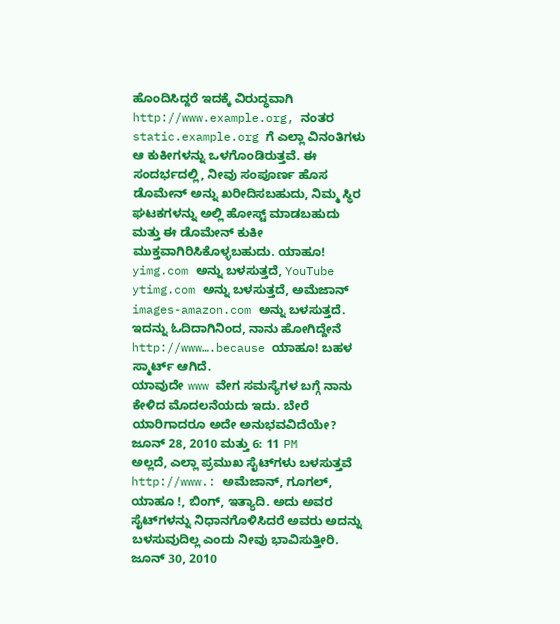ಹೊಂದಿಸಿದ್ದರೆ ಇದಕ್ಕೆ ವಿರುದ್ಧವಾಗಿ http://www.example.org, ನಂತರ static.example.org ಗೆ ಎಲ್ಲಾ ವಿನಂತಿಗಳು ಆ ಕುಕೀಗಳನ್ನು ಒಳಗೊಂಡಿರುತ್ತವೆ. ಈ ಸಂದರ್ಭದಲ್ಲಿ, ನೀವು ಸಂಪೂರ್ಣ ಹೊಸ ಡೊಮೇನ್ ಅನ್ನು ಖರೀದಿಸಬಹುದು, ನಿಮ್ಮ ಸ್ಥಿರ ಘಟಕಗಳನ್ನು ಅಲ್ಲಿ ಹೋಸ್ಟ್ ಮಾಡಬಹುದು ಮತ್ತು ಈ ಡೊಮೇನ್ ಕುಕೀ ಮುಕ್ತವಾಗಿರಿಸಿಕೊಳ್ಳಬಹುದು. ಯಾಹೂ! yimg.com ಅನ್ನು ಬಳಸುತ್ತದೆ, YouTube ytimg.com ಅನ್ನು ಬಳಸುತ್ತದೆ, ಅಮೆಜಾನ್ images-amazon.com ಅನ್ನು ಬಳಸುತ್ತದೆ.
ಇದನ್ನು ಓದಿದಾಗಿನಿಂದ, ನಾನು ಹೋಗಿದ್ದೇನೆ http://www….because ಯಾಹೂ! ಬಹಳ ಸ್ಮಾರ್ಟ್ ಆಗಿದೆ.
ಯಾವುದೇ www ವೇಗ ಸಮಸ್ಯೆಗಳ ಬಗ್ಗೆ ನಾನು ಕೇಳಿದ ಮೊದಲನೆಯದು ಇದು. ಬೇರೆ ಯಾರಿಗಾದರೂ ಅದೇ ಅನುಭವವಿದೆಯೇ?
ಜೂನ್ 28, 2010 ಮತ್ತು 6: 11 PM
ಅಲ್ಲದೆ, ಎಲ್ಲಾ ಪ್ರಮುಖ ಸೈಟ್‌ಗಳು ಬಳಸುತ್ತವೆ http://www.: ಅಮೆಜಾನ್, ಗೂಗಲ್, ಯಾಹೂ !, ಬಿಂಗ್, ಇತ್ಯಾದಿ. ಅದು ಅವರ ಸೈಟ್‌ಗಳನ್ನು ನಿಧಾನಗೊಳಿಸಿದರೆ ಅವರು ಅದನ್ನು ಬಳಸುವುದಿಲ್ಲ ಎಂದು ನೀವು ಭಾವಿಸುತ್ತೀರಿ.
ಜೂನ್ 30, 2010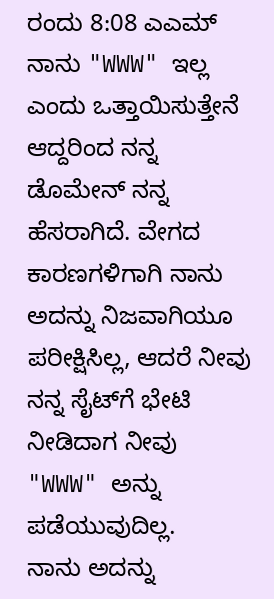ರಂದು 8:08 ಎಎಮ್
ನಾನು "WWW" ಇಲ್ಲ ಎಂದು ಒತ್ತಾಯಿಸುತ್ತೇನೆ ಆದ್ದರಿಂದ ನನ್ನ ಡೊಮೇನ್ ನನ್ನ ಹೆಸರಾಗಿದೆ. ವೇಗದ ಕಾರಣಗಳಿಗಾಗಿ ನಾನು ಅದನ್ನು ನಿಜವಾಗಿಯೂ ಪರೀಕ್ಷಿಸಿಲ್ಲ, ಆದರೆ ನೀವು ನನ್ನ ಸೈಟ್‌ಗೆ ಭೇಟಿ ನೀಡಿದಾಗ ನೀವು "WWW" ಅನ್ನು ಪಡೆಯುವುದಿಲ್ಲ.
ನಾನು ಅದನ್ನು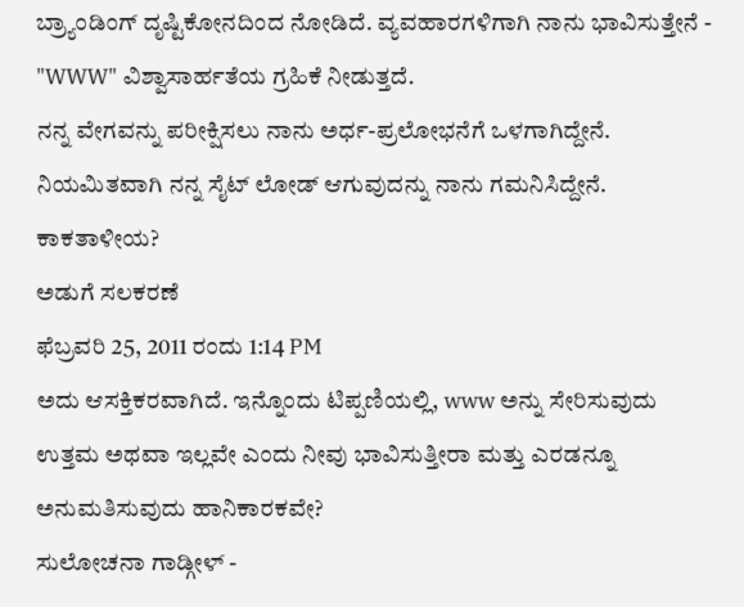ಬ್ರ್ಯಾಂಡಿಂಗ್ ದೃಷ್ಟಿಕೋನದಿಂದ ನೋಡಿದೆ. ವ್ಯವಹಾರಗಳಿಗಾಗಿ ನಾನು ಭಾವಿಸುತ್ತೇನೆ - "WWW" ವಿಶ್ವಾಸಾರ್ಹತೆಯ ಗ್ರಹಿಕೆ ನೀಡುತ್ತದೆ.
ನನ್ನ ವೇಗವನ್ನು ಪರೀಕ್ಷಿಸಲು ನಾನು ಅರ್ಧ-ಪ್ರಲೋಭನೆಗೆ ಒಳಗಾಗಿದ್ದೇನೆ. ನಿಯಮಿತವಾಗಿ ನನ್ನ ಸೈಟ್ ಲೋಡ್ ಆಗುವುದನ್ನು ನಾನು ಗಮನಿಸಿದ್ದೇನೆ. ಕಾಕತಾಳೀಯ?
ಅಡುಗೆ ಸಲಕರಣೆ
ಫೆಬ್ರವರಿ 25, 2011 ರಂದು 1:14 PM
ಅದು ಆಸಕ್ತಿಕರವಾಗಿದೆ. ಇನ್ನೊಂದು ಟಿಪ್ಪಣಿಯಲ್ಲಿ, www ಅನ್ನು ಸೇರಿಸುವುದು ಉತ್ತಮ ಅಥವಾ ಇಲ್ಲವೇ ಎಂದು ನೀವು ಭಾವಿಸುತ್ತೀರಾ ಮತ್ತು ಎರಡನ್ನೂ ಅನುಮತಿಸುವುದು ಹಾನಿಕಾರಕವೇ?
ಸುಲೋಚನಾ ಗಾಡ್ಗೀಳ್ -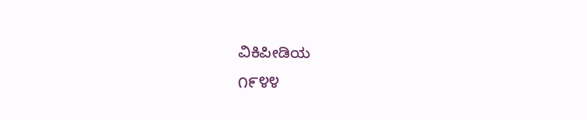ವಿಕಿಪೀಡಿಯ
೧೯೪೪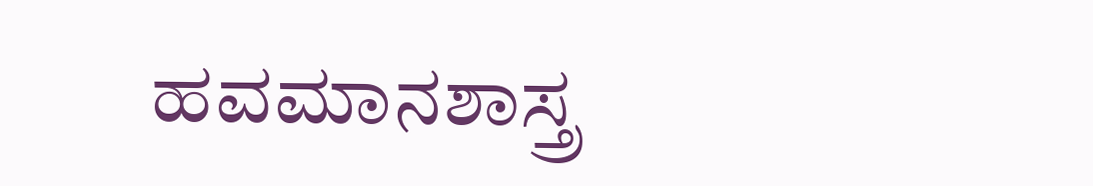ಹವಮಾನಶಾಸ್ತ್ರ